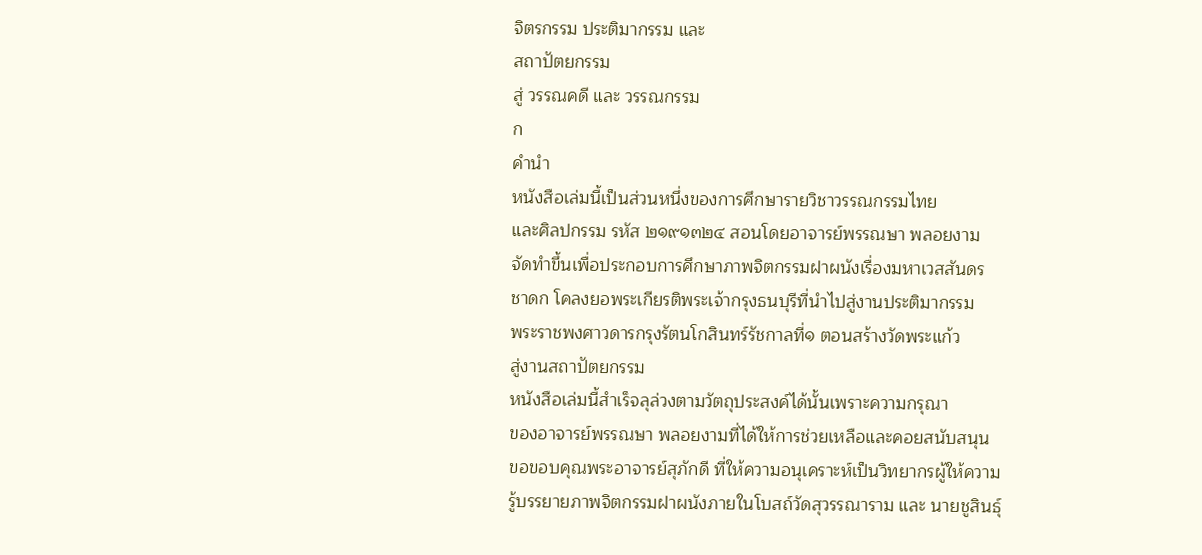จิตรกรรม ประติมากรรม และ
สถาปัตยกรรม
สู่ วรรณคดี และ วรรณกรรม
ก
คำนำ
หนังสือเล่มนี้เป็นส่วนหนึ่งของการศึกษารายวิชาวรรณกรรมไทย
และศิลปกรรม รหัส ๒๑๙๑๓๒๔ สอนโดยอาจารย์พรรณษา พลอยงาม
จัดทำขึ้นเพื่อประกอบการศึกษาภาพจิตกรรมฝาผนังเรื่องมหาเวสสันดร
ชาดก โคลงยอพระเกียรติพระเจ้ากรุงธนบุรีที่นำไปสู่งานประติมากรรม
พระราชพงศาวดารกรุงรัตนโกสินทร์รัชกาลที่๑ ตอนสร้างวัดพระแก้ว
สู่งานสถาปัตยกรรม
หนังสือเล่มนี้สำเร็จลุล่วงตามวัตถุประสงค์ได้นั้นเพราะความกรุณา
ของอาจารย์พรรณษา พลอยงามที่ได้ให้การช่วยเหลือและคอยสนับสนุน
ขอขอบคุณพระอาจารย์สุภักดี ที่ให้ความอนุเคราะห์เป็นวิทยากรผู้ให้ความ
รู้บรรยายภาพจิตกรรมฝาผนังภายในโบสถ์วัดสุวรรณาราม และ นายชูสินธุ์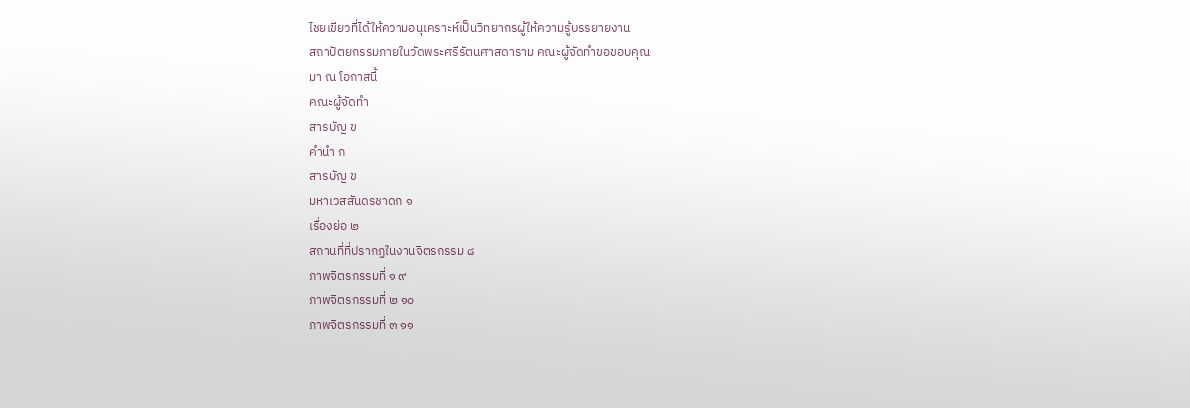ไชยเขียวที่ได้ให้ความอนุเคราะห์เป็นวิทยากรผู้ให้ความรู้บรรยายงาน
สถาปัตยกรรมภายในวัดพระศรีรัตนศาสดาราม คณะผู้จัดทำขอขอบคุณ
มา ณ โอกาสนี้
คณะผู้จัดทำ
สารบัญ ข
คำนำ ก
สารบัญ ข
มหาเวสสันดรชาดก ๑
เรื่องย่อ ๒
สถานที่ที่ปรากฏในงานจิตรกรรม ๘
ภาพจิตรกรรมที่ ๑ ๙
ภาพจิตรกรรมที่ ๒ ๑๐
ภาพจิตรกรรมที่ ๓ ๑๑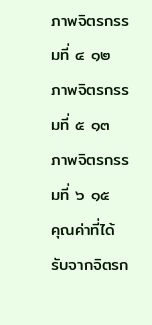ภาพจิตรกรรมที่ ๔ ๑๒
ภาพจิตรกรรมที่ ๕ ๑๓
ภาพจิตรกรรมที่ ๖ ๑๕
คุณค่าที่ได้รับจากจิตรก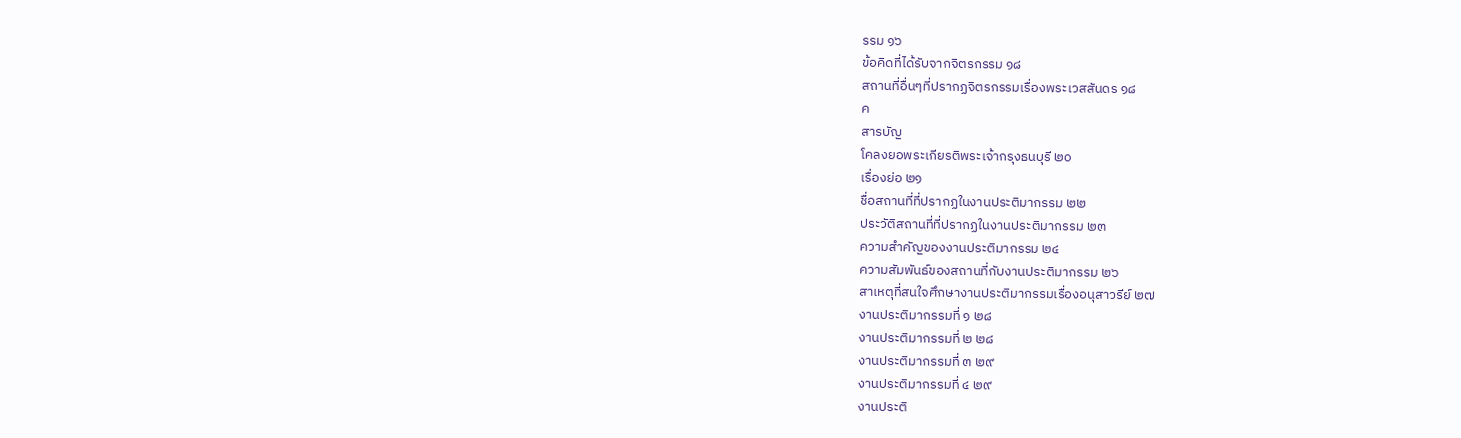รรม ๑๖
ข้อคิดที่ได้รับจากจิตรกรรม ๑๘
สถานที่อื่นๆที่ปรากฏจิตรกรรมเรื่องพระเวสสันดร ๑๘
ค
สารบัญ
โคลงยอพระเกียรติพระเจ้ากรุงธนบุรี ๒๐
เรื่องย่อ ๒๑
ชื่อสถานที่ที่ปรากฏในงานประติมากรรม ๒๒
ประวัติสถานที่ที่ปรากฏในงานประติมากรรม ๒๓
ความสำคัญของงานประติมากรรม ๒๔
ความสัมพันธ์ของสถานที่กับงานประติมากรรม ๒๖
สาเหตุที่สนใจศึกษางานประติมากรรมเรื่องอนุสาวรีย์ ๒๗
งานประติมากรรมที่ ๑ ๒๘
งานประติมากรรมที่ ๒ ๒๘
งานประติมากรรมที่ ๓ ๒๙
งานประติมากรรมที่ ๔ ๒๙
งานประติ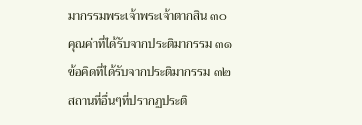มากรรมพระเจ้าพระเจ้าตากสิน ๓๐
คุณค่าที่ได้รับจากประติมากรรม ๓๑
ข้อคิดที่ได้รับจากประติมากรรม ๓๒
สถานที่อื่นๆที่ปรากฏประติ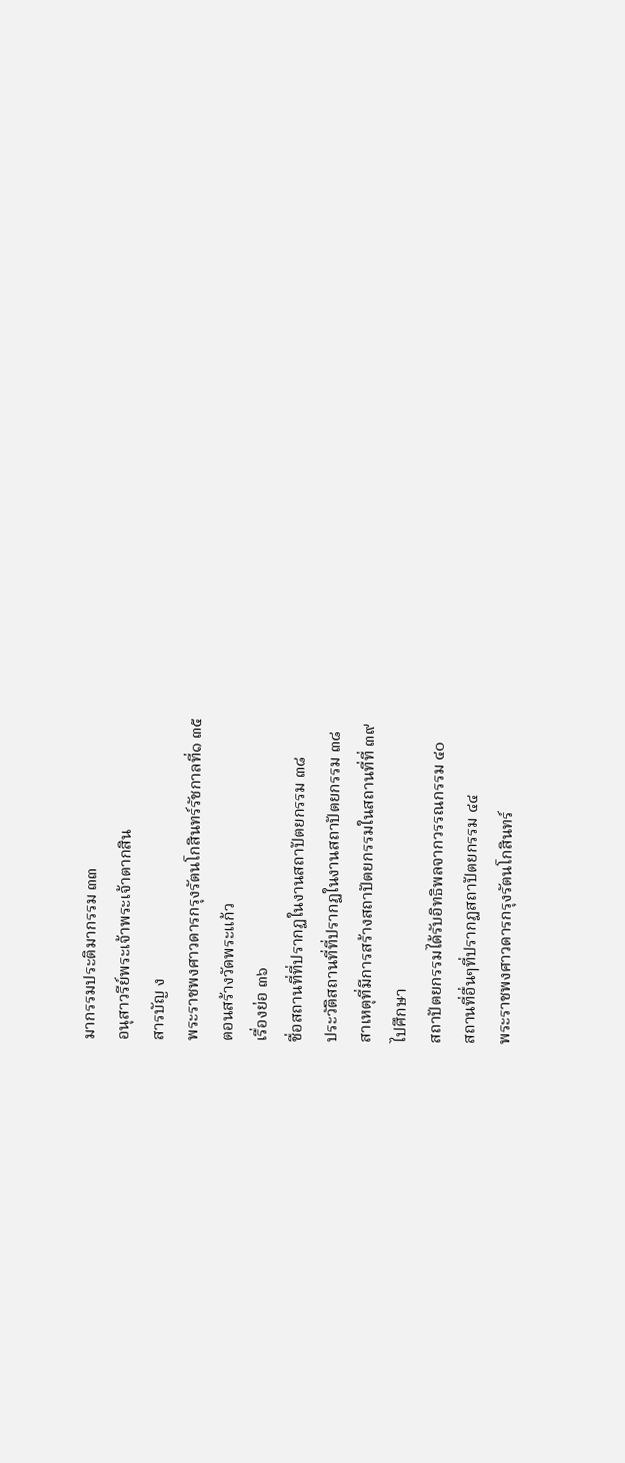มากรรมประติมากรรม ๓๓
อนุสาวรีย์พระเจ้าพระเจ้าตากสิน
สารบัญ ง
พระราชพงศาวดารกรุงรัตนโกสินทร์รัชกาลที่๑ ๓๕
ตอนสร้างวัดพระแก้ว
เรื่องย่อ ๓๖
ชื่อสถานที่ที่ปรากฏในงานสถาปัตยกรรม ๓๘
ประวัติสถานที่ที่ปรากฏในงานสถาปัตยกรรม ๓๘
สาเหตุที่มีการสร้างสถาปัตยกรรมในสถานที่ที่ ๓๙
ไปศึกษา
สถาปัตยกรรมได้รับอิทธิพลจากวรรณกรรม ๔๐
สถานที่อื่นๆที่ปรากฏสถาปัตยกรรม ๔๔
พระราชพงศาวดารกรุงรัตนโกสินทร์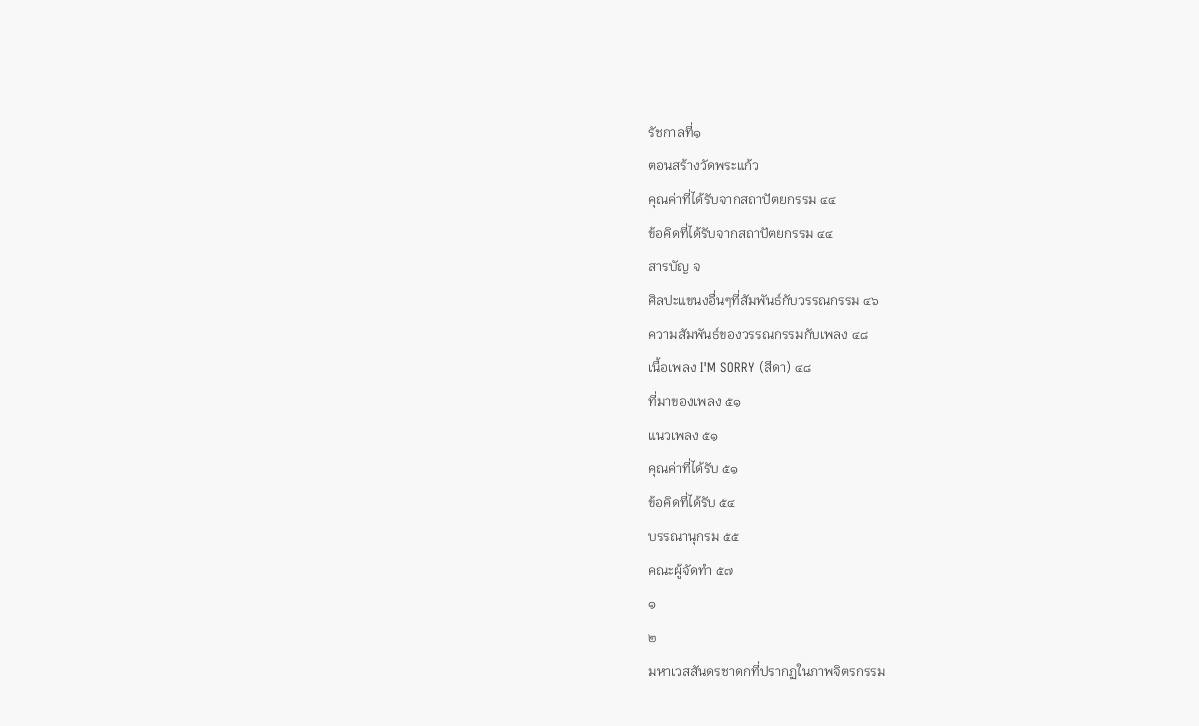รัชกาลที่๑
ตอนสร้างวัดพระแก้ว
คุณค่าที่ได้รับจากสถาปัตยกรรม ๔๔
ข้อคิดที่ได้รับจากสถาปัตยกรรม ๔๔
สารบัญ จ
ศิลปะแขนงอื่นๆที่สัมพันธ์กับวรรณกรรม ๔๖
ความสัมพันธ์ของวรรณกรรมกับเพลง ๔๘
เนื้อเพลง I'M SORRY (สีดา) ๔๘
ที่มาของเพลง ๕๑
แนวเพลง ๕๑
คุณค่าที่ได้รับ ๕๑
ข้อคิดที่ได้รับ ๕๔
บรรณานุกรม ๕๕
คณะผู้จัดทำ ๕๗
๑
๒
มหาเวสสันดรชาดกที่ปรากฏในภาพจิตรกรรม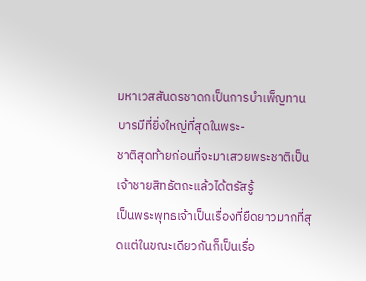มหาเวสสันดรชาดกเป็นการบําเพ็ญทานบารมีที่ยิ่งใหญ่ที่สุดในพระ-
ชาติสุดท้ายก่อนที่จะมาเสวยพระชาติเป็นเจ้าชายสิทธัตถะแล้วได้ตรัสรู้
เป็นพระพุทธเจ้าเป็นเรื่องที่ยืดยาวมากที่สุดแต่ในขณะเดียวกันก็เป็นเรื่อ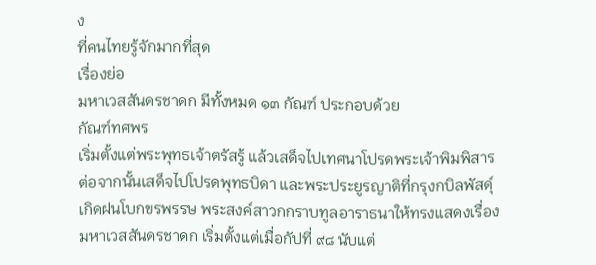ง
ที่คนไทยรู้จักมากที่สุด
เรื่องย่อ
มหาเวสสันดรชาดก มีทั้งหมด ๑๓ กัณฑ์ ประกอบด้วย
กัณฑ์ทศพร
เริ่มตั้งแต่พระพุทธเจ้าตรัสรู้ แล้วเสด็จไปเทศนาโปรดพระเจ้าพิมพิสาร
ต่อจากนั้นเสด็จไปโปรดพุทธบิดา และพระประยูรญาติที่กรุงกบิลพัสดุ์
เกิดฝนโบกขรพรรษ พระสงค์สาวกกราบทูลอาราธนาให้ทรงแสดงเรื่อง
มหาเวสสันดรชาดก เริ่มตั้งแต่เมื่อกัปที่ ๙๘ นับแต่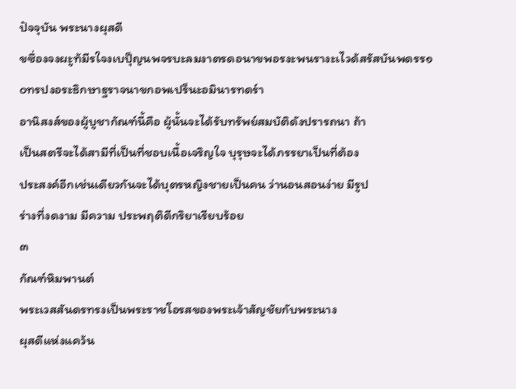ปัจจุบัน พระนางผุสดี
ขซึ่องจงผะูท้มีรใจงเบปุ็ญนพจรบะลมงาตรดอนาขพอรงะพนรางะเไวด้สรัสบันพดรร๑
๐ทรปงอระธิกษาฐราจนาขกอพเปร็นะอมินารทดร์า
อานิสงส์ของผู้บูชากัณฑ์นี้คือ ผู้นั้นจะได้รับทรัพย์สมบัติดังปรารถนา ถ้า
เป็นสตรีจะได้สามีที่เป็นที่ชอบเนื้อเจริญใจ บุรุษจะได้ภรรยาเป็นที่ต้อง
ประสงค์อีกเช่นเดียวกันจะได้บุตรหญิงชายเป็นคน ว่านอนสอนง่าย มีรูป
ร่างที่งดงาม มีความ ประพฤติดีกริยาเรียบร้อย
๓
กัณฑ์หิมพานต์
พระเวสสันดรทรงเป็นพระราชโอรสของพระเจ้าสัญชัยกับพระนาง
ผุสดีแห่งแคว้น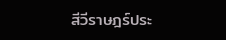สีวีราษฎร์ประ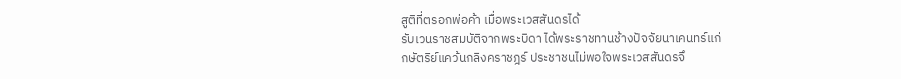สูติที่ตรอกพ่อค้า เมื่อพระเวสสันดรได้
รับเวนราชสมบัติจากพระบิดา ได้พระราชทานช้างปัจจัยนาเคนทร์แก่
กษัตริย์แคว้นกลิงคราชฎร์ ประชาชนไม่พอใจพระเวสสันดรจึ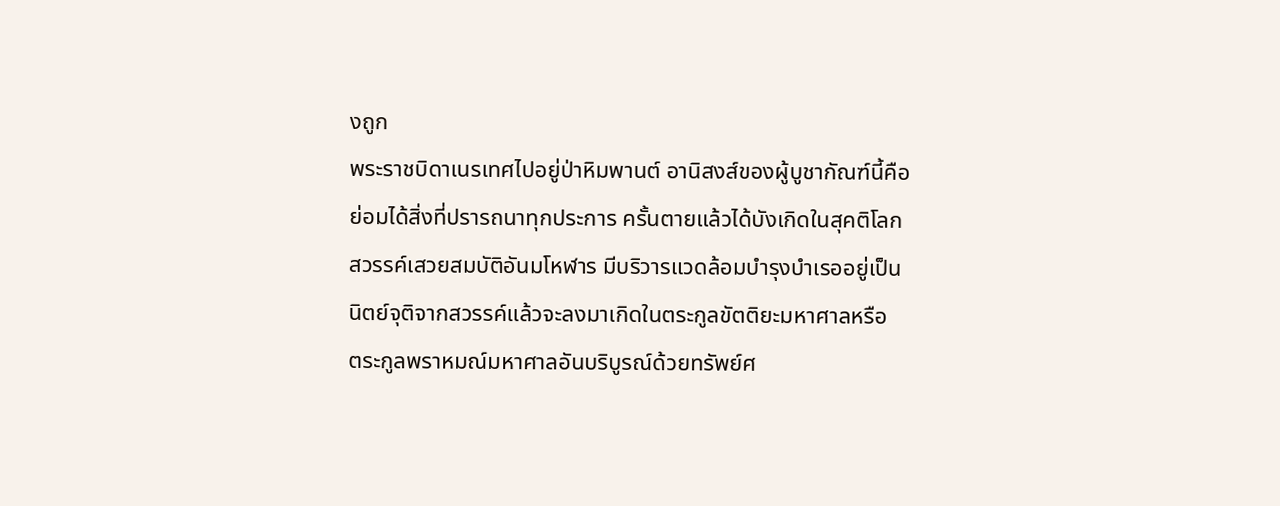งถูก
พระราชบิดาเนรเทศไปอยู่ป่าหิมพานต์ อานิสงส์ของผู้บูชากัณฑ์นี้คือ
ย่อมได้สิ่งที่ปรารถนาทุกประการ ครั้นตายแล้วได้บังเกิดในสุคติโลก
สวรรค์เสวยสมบัติอันมโหฬาร มีบริวารแวดล้อมบํารุงบําเรออยู่เป็น
นิตย์จุติจากสวรรค์แล้วจะลงมาเกิดในตระกูลขัตติยะมหาศาลหรือ
ตระกูลพราหมณ์มหาศาลอันบริบูรณ์ด้วยทรัพย์ศ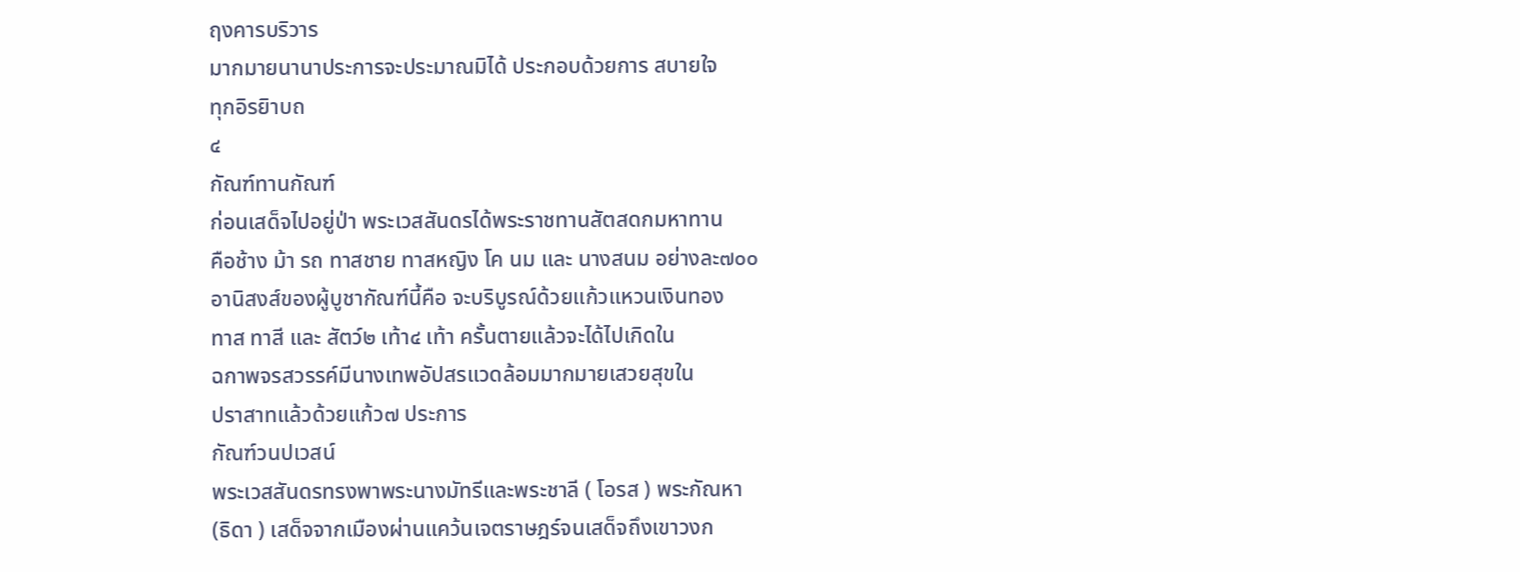ฤงคารบริวาร
มากมายนานาประการจะประมาณมิได้ ประกอบด้วยการ สบายใจ
ทุกอิรยิาบถ
๔
กัณฑ์ทานกัณฑ์
ก่อนเสด็จไปอยู่ป่า พระเวสสันดรได้พระราชทานสัตสดกมหาทาน
คือช้าง ม้า รถ ทาสชาย ทาสหญิง โค นม และ นางสนม อย่างละ๗๐๐
อานิสงส์ของผู้บูชากัณฑ์นี้คือ จะบริบูรณ์ด้วยแก้วแหวนเงินทอง
ทาส ทาสี และ สัตว์๒ เท้า๔ เท้า ครั้นตายแล้วจะได้ไปเกิดใน
ฉกาพจรสวรรค์มีนางเทพอัปสรแวดล้อมมากมายเสวยสุขใน
ปราสาทแล้วด้วยแก้ว๗ ประการ
กัณฑ์วนปเวสน์
พระเวสสันดรทรงพาพระนางมัทรีและพระชาลี ( โอรส ) พระกัณหา
(ธิดา ) เสด็จจากเมืองผ่านแคว้นเจตราษฎร์จนเสด็จถึงเขาวงก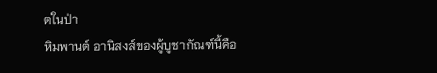ตในป่า
หิมพานต์ อานิสงส์ของผู้บูชากัณฑ์นี้คือ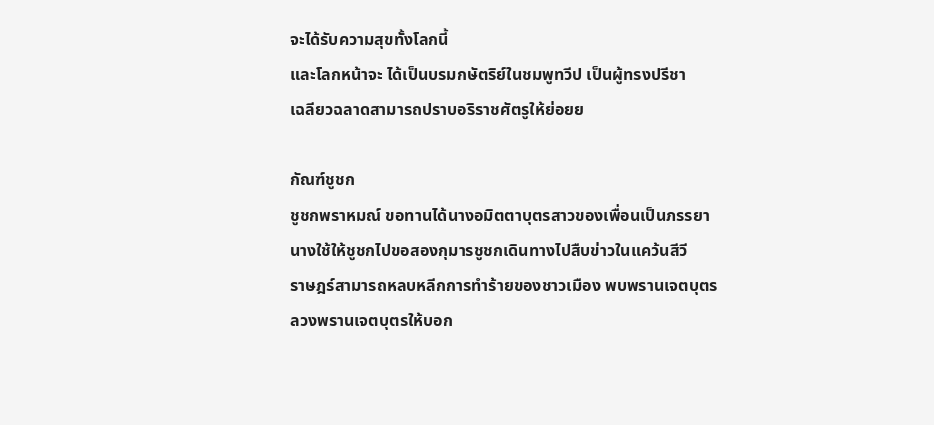จะได้รับความสุขทั้งโลกนี้
และโลกหน้าจะ ได้เป็นบรมกษัตริย์ในชมพูทวีป เป็นผู้ทรงปรีชา
เฉลียวฉลาดสามารถปราบอริราชศัตรูให้ย่อยย

กัณฑ์ชูชก
ชูชกพราหมณ์ ขอทานได้นางอมิตตาบุตรสาวของเพื่อนเป็นภรรยา
นางใช้ให้ชูชกไปขอสองกุมารชูชกเดินทางไปสืบข่าวในแคว้นสีวี
ราษฎร์สามารถหลบหลีกการทำร้ายของชาวเมือง พบพรานเจตบุตร
ลวงพรานเจตบุตรให้บอก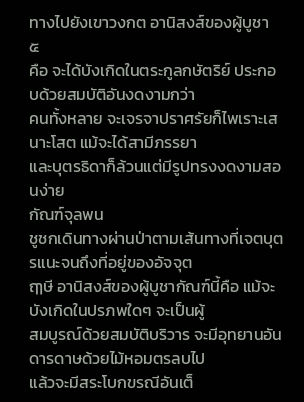ทางไปยังเขาวงกต อานิสงส์ของผู้บูชา
๕
คือ จะได้บังเกิดในตระกูลกษัตริย์ ประกอบด้วยสมบัติอันงดงามกว่า
คนทั้งหลาย จะเจรจาปราศรัยก็ไพเราะเสนาะโสต แม้จะได้สามีภรรยา
และบุตรธิดาก็ล้วนแต่มีรูปทรงงดงามสอนง่าย
กัณฑ์จุลพน
ชูชกเดินทางผ่านป่าตามเส้นทางที่เจตบุตรแนะจนถึงที่อยู่ของอัจจุต
ฤๅษี อานิสงส์ของผู้บูชากัณฑ์นี้คือ แม้จะบังเกิดในปรภพใดๆ จะเป็นผู้
สมบูรณ์ด้วยสมบัติบริวาร จะมีอุทยานอันดารดาษด้วยไม้หอมตรลบไป
แล้วจะมีสระโบกขรณีอันเต็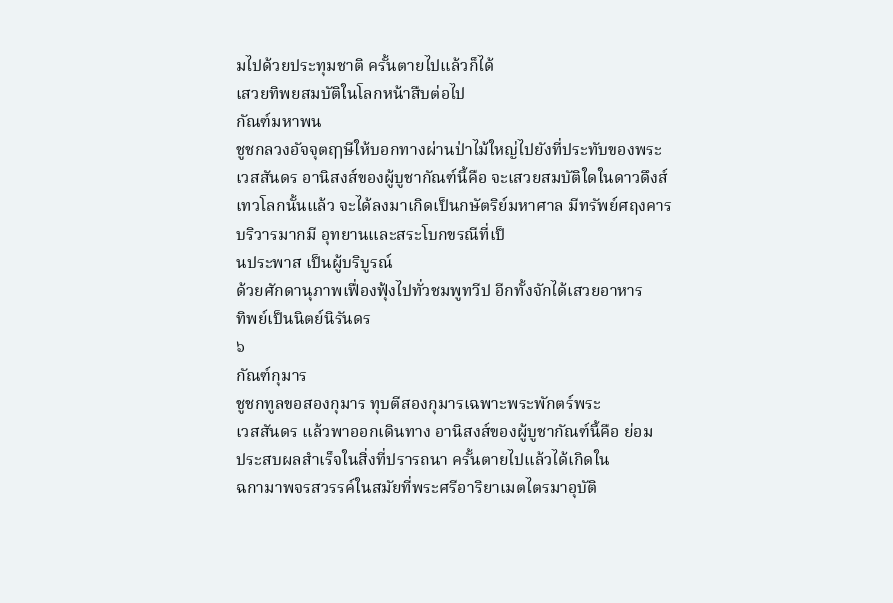มไปด้วยประทุมชาติ ครั้นตายไปแล้วก็ได้
เสวยทิพยสมบัติในโลกหน้าสืบต่อไป
กัณฑ์มหาพน
ชูชกลวงอัจจุตฤๅษีให้บอกทางผ่านป่าไม้ใหญ่ไปยังที่ประทับของพระ
เวสสันดร อานิสงส์ของผู้บูชากัณฑ์นี้คือ จะเสวยสมบัติใดในดาวดึงส์
เทวโลกนั้นแล้ว จะได้ลงมาเกิดเป็นกษัตริย์มหาศาล มีทรัพย์ศฤงคาร
บริวารมากมี อุทยานและสระโบกขรณีที่เป็
นประพาส เป็นผู้บริบูรณ์
ด้วยศักดานุภาพเฟื่องฟุ้งไปทั่วชมพูทวีป อีกทั้งจักได้เสวยอาหาร
ทิพย์เป็นนิตย์นิรันดร
๖
กัณฑ์กุมาร
ชูชกทูลขอสองกุมาร ทุบตีสองกุมารเฉพาะพระพักตร์พระ
เวสสันดร แล้วพาออกเดินทาง อานิสงส์ของผู้บูชากัณฑ์นี้คือ ย่อม
ประสบผลสำเร็จในสิ่งที่ปรารถนา ครั้นตายไปแล้วได้เกิดใน
ฉกามาพจรสวรรค์ในสมัยที่พระศรีอาริยาเมตไตรมาอุบัติ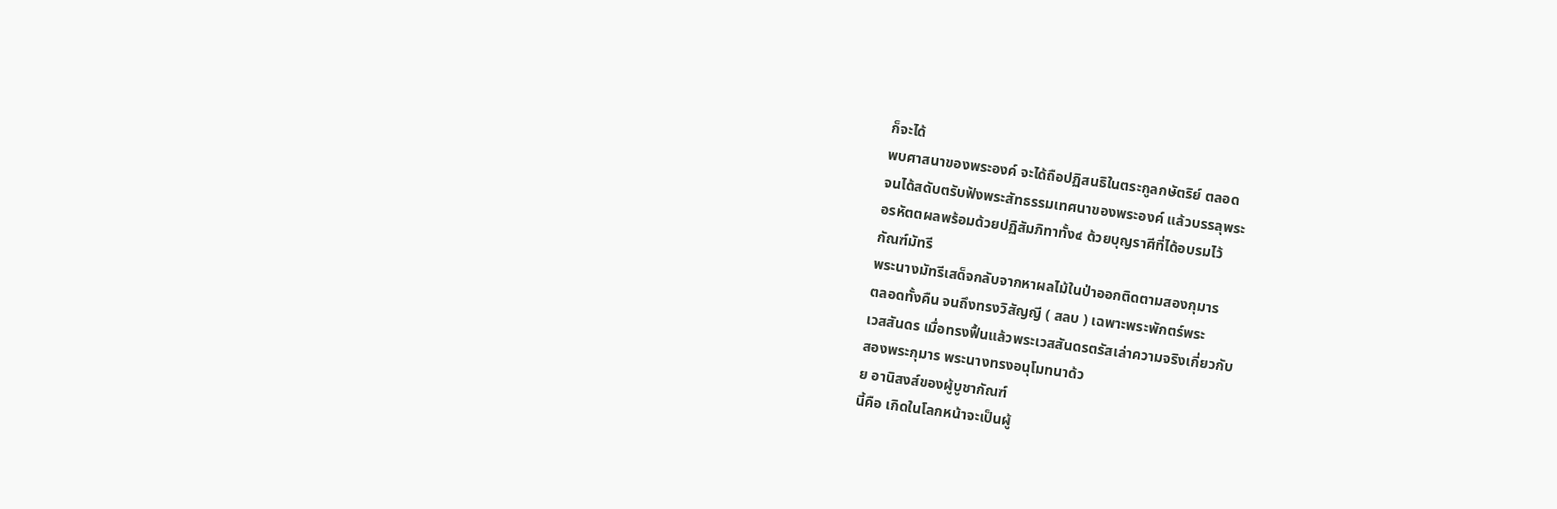ก็จะได้
พบศาสนาของพระองค์ จะได้ถือปฏิสนธิในตระกูลกษัตริย์ ตลอด
จนได้สดับตรับฟังพระสัทธรรมเทศนาของพระองค์ แล้วบรรลุพระ
อรหัตตผลพร้อมด้วยปฏิสัมภิทาทั้ง๔ ด้วยบุญราศีที่ได้อบรมไว้
กัณฑ์มัทรี
พระนางมัทรีเสด็จกลับจากหาผลไม้ในป่าออกติดตามสองกุมาร
ตลอดทั้งคืน จนถึงทรงวิสัญญี ( สลบ ) เฉพาะพระพักตร์พระ
เวสสันดร เมื่อทรงฟื้นแล้วพระเวสสันดรตรัสเล่าความจริงเกี่ยวกับ
สองพระกุมาร พระนางทรงอนุโมทนาด้ว
ย อานิสงส์ของผู้บูชากัณฑ์
นี้คือ เกิดในโลกหน้าจะเป็นผู้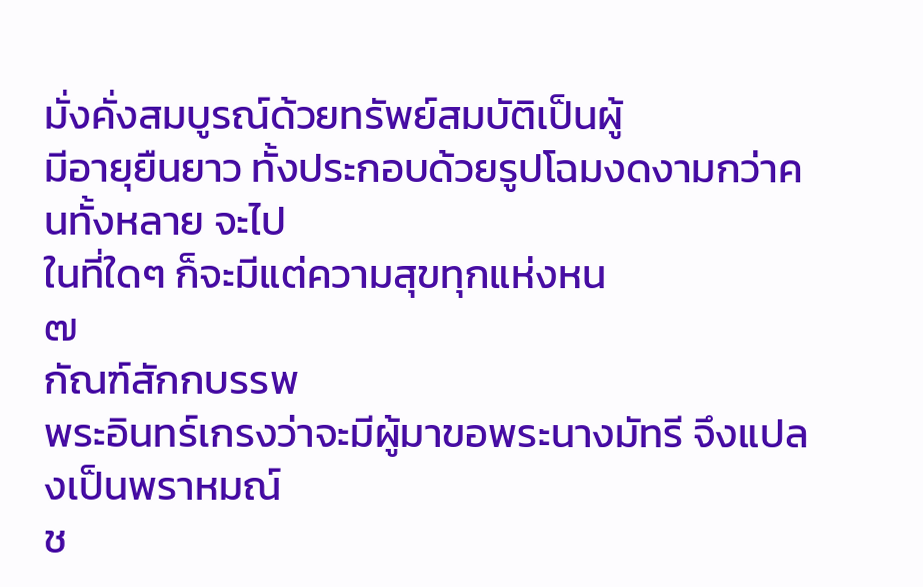มั่งคั่งสมบูรณ์ด้วยทรัพย์สมบัติเป็นผู้
มีอายุยืนยาว ทั้งประกอบด้วยรูปโฉมงดงามกว่าคนทั้งหลาย จะไป
ในที่ใดๆ ก็จะมีแต่ความสุขทุกแห่งหน
๗
กัณฑ์สักกบรรพ
พระอินทร์เกรงว่าจะมีผู้มาขอพระนางมัทรี จึงแปลงเป็นพราหมณ์
ช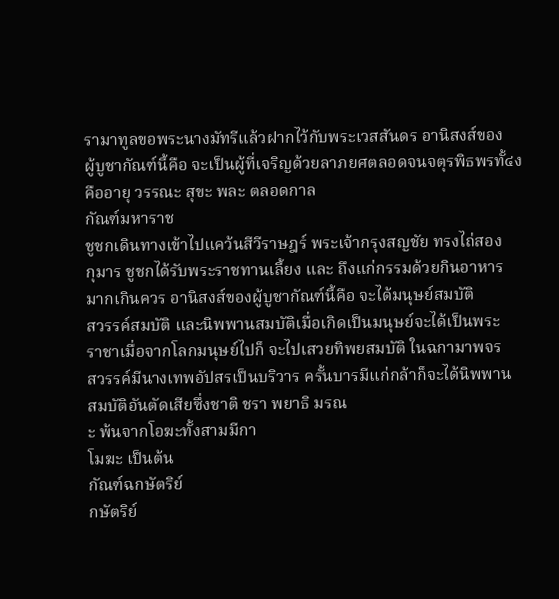รามาทูลขอพระนางมัทรีแล้วฝากไว้กับพระเวสสันดร อานิสงส์ของ
ผู้บูชากัณฑ์นี้คือ จะเป็นผู้ที่เจริญด้วยลาภยศตลอดจนจตุรพิธพรทั้๔ง
คืออายุ วรรณะ สุขะ พละ ตลอดกาล
กัณฑ์มหาราช
ชูชกเดินทางเข้าไปแคว้นสีวีราษฎร์ พระเจ้ากรุงสญชัย ทรงไถ่สอง
กุมาร ชูชกได้รับพระราชทานเลี้ยง และ ถึงแก่กรรมด้วยกินอาหาร
มากเกินควร อานิสงส์ของผู้บูชากัณฑ์นี้คือ จะได้มนุษย์สมบัติ
สวรรค์สมบัติ และนิพพานสมบัติเมื่อเกิดเป็นมนุษย์จะได้เป็นพระ
ราชาเมื่อจากโลกมนุษย์ไปก็ จะไปเสวยทิพยสมบัติ ในฉกามาพจร
สวรรค์มีนางเทพอัปสรเป็นบริวาร ครั้นบารมีแก่กล้าก็จะได้นิพพาน
สมบัติอันตัดเสียซึ่งชาติ ชรา พยาธิ มรณ
ะ พ้นจากโอฆะทั้งสามมีกา
โมฆะ เป็นต้น
กัณฑ์ฉกษัตริย์
กษัตริย์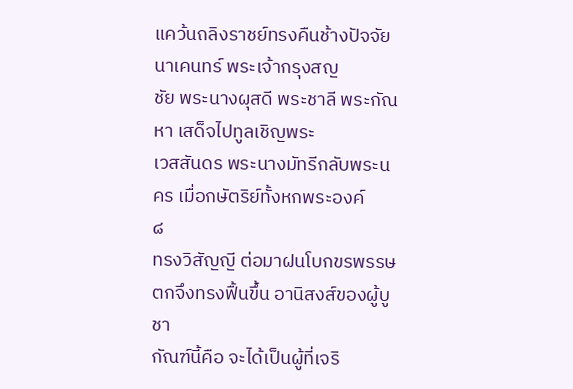แคว้นถลิงราชย์ทรงคืนช้างปัจจัยนาเคนทร์ พระเจ้ากรุงสญ
ชัย พระนางผุสดี พระชาลี พระกัณหา เสด็จไปทูลเชิญพระ
เวสสันดร พระนางมัทรีกลับพระนคร เมื่อกษัตริย์ทั้งหกพระองค์
๘
ทรงวิสัญญี ต่อมาฝนโบกขรพรรษตกจึงทรงฟื้นขึ้น อานิสงส์ของผู้บูชา
กัณฑ์นี้คือ จะได้เป็นผู้ที่เจริ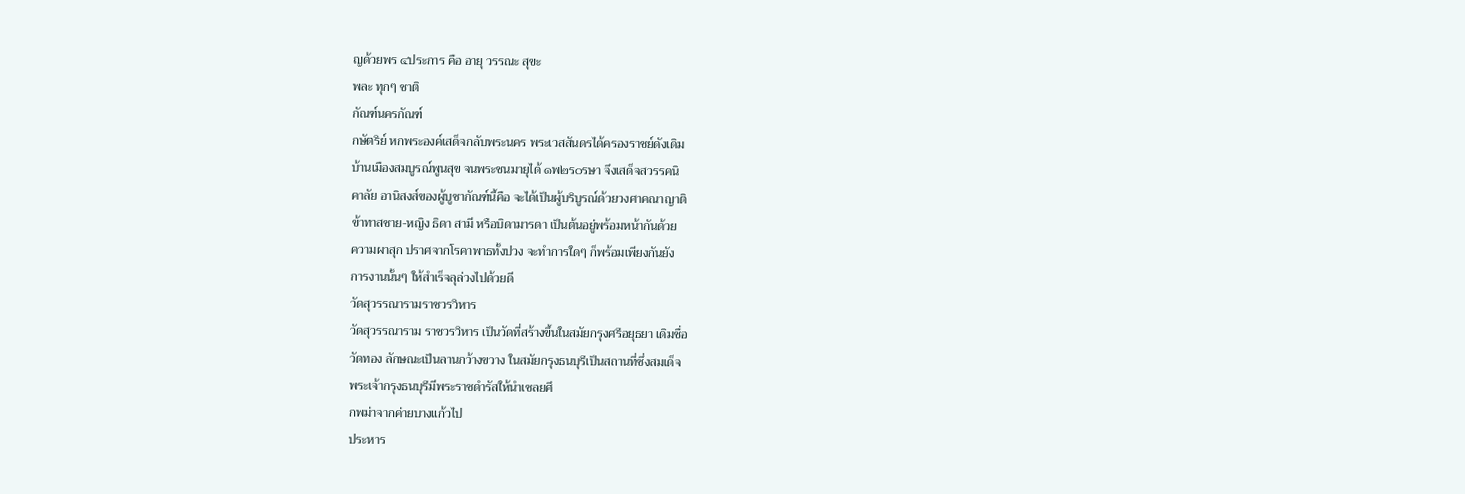ญด้วยพร ๔ประการ คือ อายุ วรรณะ สุขะ
พละ ทุกๆ ชาติ
กัณฑ์นครกัณฑ์
กษัตริย์ หกพระองค์เสด็จกลับพระนคร พระเวสสันดรได้ครองราชย์ดังเดิม
บ้านเมืองสมบูรณ์พูนสุข จนพระชนมายุได้ ๑พ๒ร๐รษา จึงเสด็จสวรรคนิ
คาลัย อานิสงส์ของผู้บูชากัณฑ์นี้คือ จะได้เป็นผู้บริบูรณ์ด้วยวงศาคณาญาติ
ข้าทาสชาย-หญิง ธิดา สามี หรือบิดามารดา เป็นต้นอยู่พร้อมหน้ากันด้วย
ความผาสุก ปราศจากโรคาพาธทั้งปวง จะทำการใดๆ ก็พร้อมเพียงกันยัง
การงานนั้นๆ ให้สำเร็จลุล่วงไปด้วยดี
วัดสุวรรณารามราชวรวิหาร
วัดสุวรรณาราม ราชวรวิหาร เป็นวัดที่สร้างขึ้นในสมัยกรุงศรีอยุธยา เดิมชื่อ
วัดทอง ลักษณะเป็นลานกว้างขวาง ในสมัยกรุงธนบุรีเป็นสถานที่ซึ่งสมเด็จ
พระเจ้ากรุงธนบุรีมีพระราชดำรัสให้นำเชลยศึ
กพม่าจากค่ายบางแก้วไป
ประหาร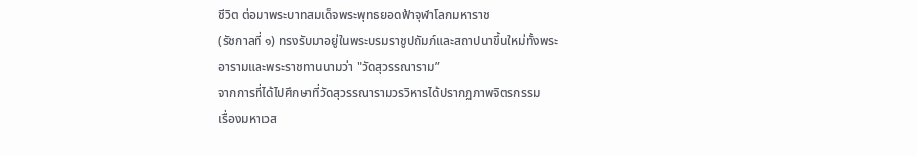ชีวิต ต่อมาพระบาทสมเด็จพระพุทธยอดฟ้าจุฬาโลกมหาราช
(รัชกาลที่ ๑) ทรงรับมาอยู่ในพระบรมราชูปถัมภ์และสถาปนาขึ้นใหม่ทั้งพระ
อารามและพระราชทานนามว่า "วัดสุวรรณาราม”
จากการที่ได้ไปศึกษาที่วัดสุวรรณารามวรวิหารได้ปรากฏภาพจิตรกรรม
เรื่องมหาเวส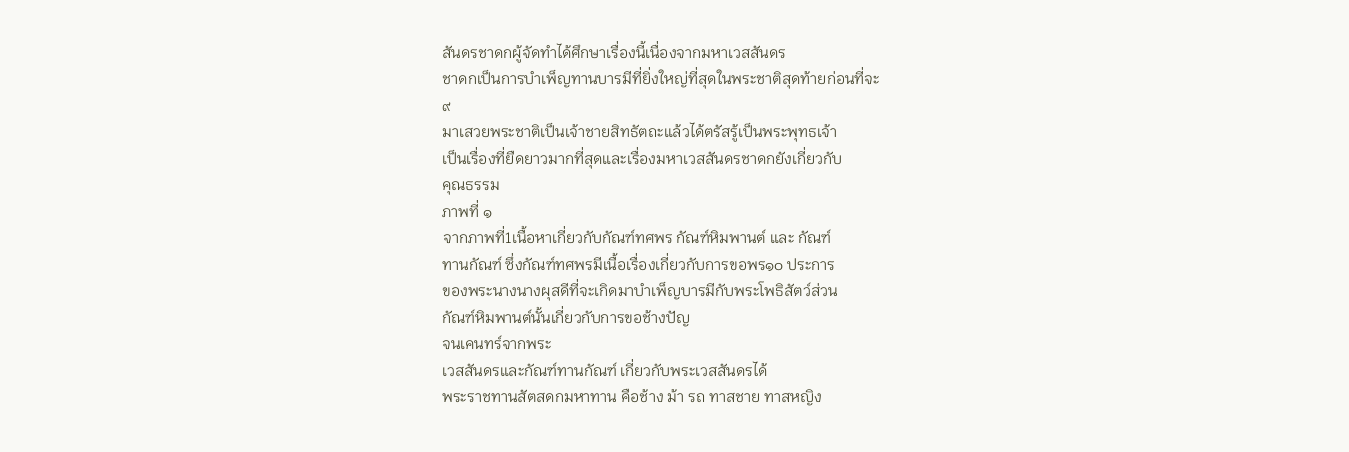สันดรชาดกผู้จัดทำได้ศึกษาเรื่องนี้เนื่องจากมหาเวสสันดร
ชาดกเป็นการบำเพ็ญทานบารมีที่ยิ่งใหญ่ที่สุดในพระชาติสุดท้ายก่อนที่จะ
๙
มาเสวยพระชาติเป็นเจ้าชายสิทธัตถะแล้วได้ตรัสรู้เป็นพระพุทธเจ้า
เป็นเรื่องที่ยืดยาวมากที่สุดและเรื่องมหาเวสสันดรชาดกยังเกี่ยวกับ
คุณธรรม
ภาพที่ ๑
จากภาพที่1เนื้อหาเกี่ยวกับกัณฑ์ทศพร กัณฑ์หิมพานต์ และ กัณฑ์
ทานกัณฑ์ ซึ่งกัณฑ์ทศพรมีเนื้อเรื่องเกี่ยวกับการขอพร๑๐ ประการ
ของพระนางนางผุสดีที่จะเกิดมาบำเพ็ญบารมีกับพระโพธิสัตว์ส่วน
กัณฑ์หิมพานต์นั้นเกี่ยวกับการขอช้างปัญ
จนเคนทร์จากพระ
เวสสันดรและกัณฑ์ทานกัณฑ์ เกี่ยวกับพระเวสสันดรได้
พระราชทานสัตสดกมหาทาน คือช้าง ม้า รถ ทาสชาย ทาสหญิง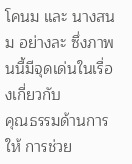โคนม และ นางสนม อย่างละ ซึ่งภาพนนี้มีจุดเด่นในเรื่องเกี่ยวกับ
คุณธรรมด้านการให้ การช่วย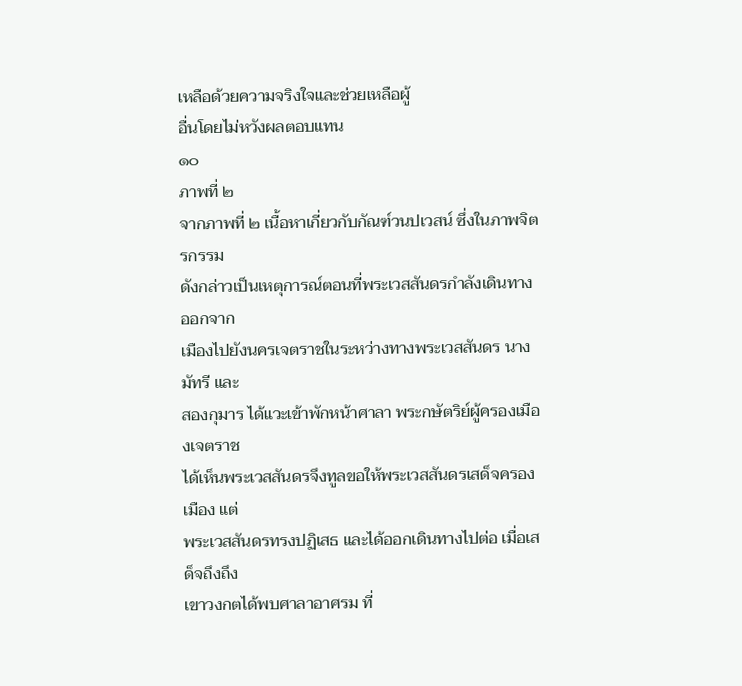เหลือด้วยความจริงใจและช่วยเหลือผู้
อื่นโดยไม่หวังผลตอบแทน
๑๐
ภาพที่ ๒
จากภาพที่ ๒ เนื้อหาเกี่ยวกับกัณฑ์วนปเวสน์ ซึ่งในภาพจิตรกรรม
ดังกล่าวเป็นเหตุการณ์ตอนที่พระเวสสันดรกำลังเดินทางออกจาก
เมืองไปยังนครเจตราชในระหว่างทางพระเวสสันดร นางมัทรี และ
สองกุมาร ได้แวะเข้าพักหน้าศาลา พระกษัตริย์ผู้ครองเมืองเจตราช
ได้เห็นพระเวสสันดรจึงทูลขอให้พระเวสสันดรเสด็จครองเมือง แต่
พระเวสสันดรทรงปฏิเสธ และได้ออกเดินทางไปต่อ เมื่อเสด็จถึงถึง
เขาวงกตได้พบศาลาอาศรม ที่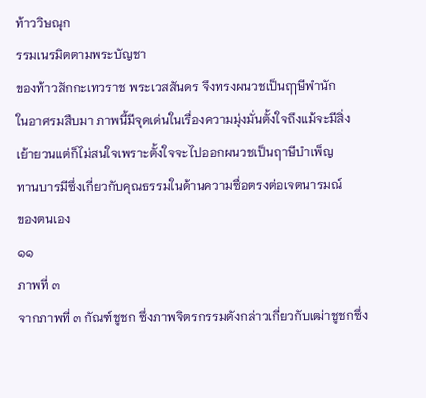ท้าววิษณุก
รรมเนรมิตตามพระบัญชา
ของท้าวสักกะเทวราช พระเวสสันดร จึงทรงผนวชเป็นฤๅษีพำนัก
ในอาศรมสืบมา ภาพนี้มีจุดเด่นในเรื่องความมุ่งมั่นตั้งใจถึงแม้จะมีสิ่ง
เย้ายวนแต่ก็ไม่สนใจเพราะตั้งใจจะไปออกผนวชเป็นฤาษีบำเพ็ญ
ทานบารมีซึ่งเกี่ยวกับคุณธรรมในด้านความซื่อตรงต่อเจตนารมณ์
ของตนเอง
๑๑
ภาพที่ ๓
จากภาพที่ ๓ กัณฑ์ชูชก ซึ่งภาพจิตรกรรมดังกล่าวเกี่ยวกับเฒ่าชูชกซึ่ง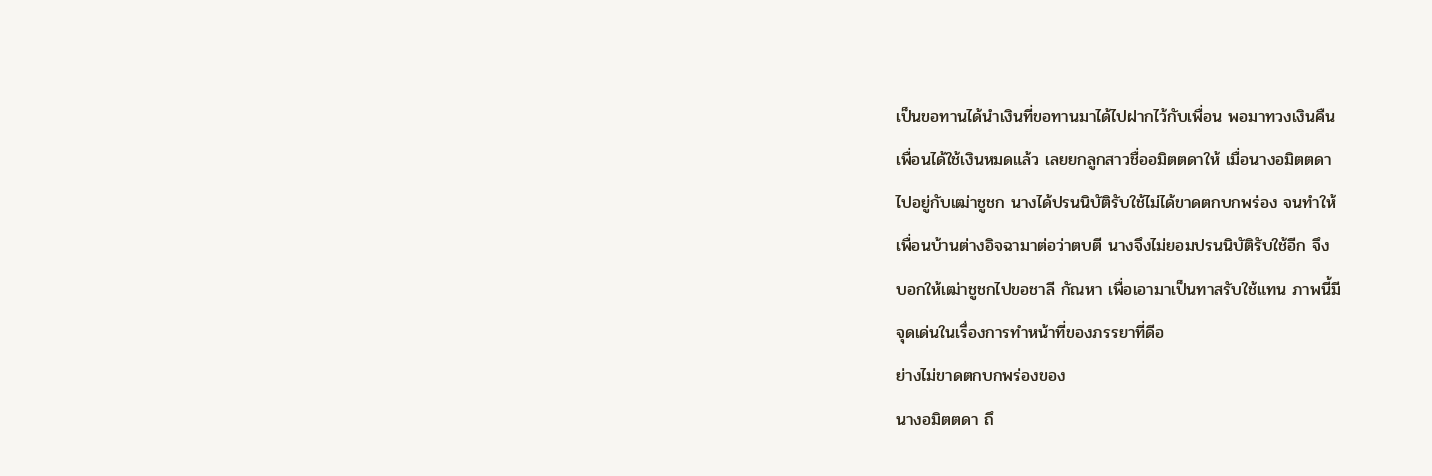เป็นขอทานได้นำเงินที่ขอทานมาได้ไปฝากไว้กับเพื่อน พอมาทวงเงินคืน
เพื่อนได้ใช้เงินหมดแล้ว เลยยกลูกสาวชื่ออมิตตดาให้ เมื่อนางอมิตตดา
ไปอยู่กับเฒ่าชูชก นางได้ปรนนิบัติรับใช้ไม่ได้ขาดตกบกพร่อง จนทำให้
เพื่อนบ้านต่างอิจฉามาต่อว่าตบตี นางจึงไม่ยอมปรนนิบัติรับใช้อีก จึง
บอกให้เฒ่าชูชกไปขอชาลี กัณหา เพื่อเอามาเป็นทาสรับใช้แทน ภาพนี้มี
จุดเด่นในเรื่องการทำหน้าที่ของภรรยาที่ดีอ
ย่างไม่ขาดตกบกพร่องของ
นางอมิตตดา ถึ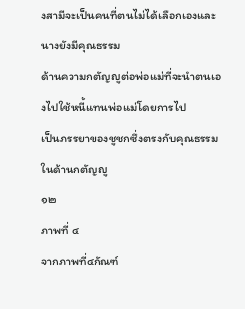งสามีจะเป็นคนที่ตนไม่ได้เลือกเองและนางยังมีคุณธรรม
ด้านความกตัญญูต่อพ่อแม่ที่จะนำตนเองไปใช้หนี้แทนพ่อแม่โดยการไป
เป็นภรรยาของชูชกซึ่งตรงกับคุณธรรมในด้านกตัญญู
๑๒
ภาพที่ ๔
จากภาพที่๔กัณฑ์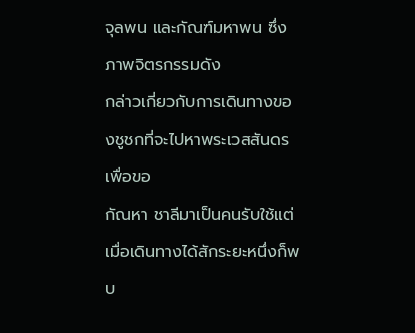จุลพน และกัณฑ์มหาพน ซึ่งภาพจิตรกรรมดัง
กล่าวเกี่ยวกับการเดินทางของชูชกที่จะไปหาพระเวสสันดรเพื่อขอ
กัณหา ชาลีมาเป็นคนรับใช้แต่เมื่อเดินทางได้สักระยะหนึ่งก็พบ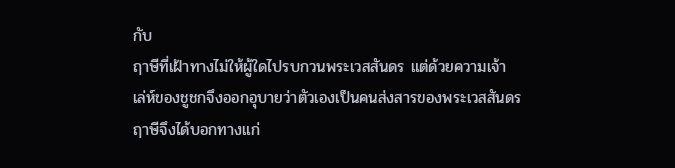กับ
ฤาษีที่เฝ้าทางไม่ให้ผู้ใดไปรบกวนพระเวสสันดร แต่ด้วยความเจ้า
เล่ห์ของชูชกจึงออกอุบายว่าตัวเองเป็นคนส่งสารของพระเวสสันดร
ฤาษีจึงได้บอกทางแก่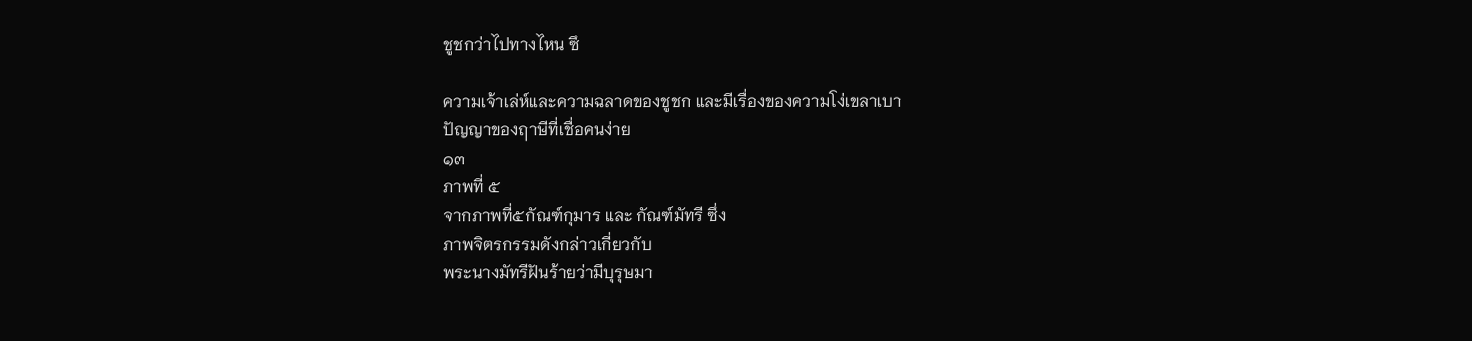ชูชกว่าไปทางไหน ซึ

ความเจ้าเล่ห์และความฉลาดของชูชก และมีเรื่องของความโง่เขลาเบา
ปัญญาของฤาษีที่เชื่อคนง่าย
๑๓
ภาพที่ ๕
จากภาพที่๕กัณฑ์กุมาร และ กัณฑ์มัทรี ซึ่ง
ภาพจิตรกรรมดังกล่าวเกี่ยวกับ
พระนางมัทรีฝันร้ายว่ามีบุรุษมา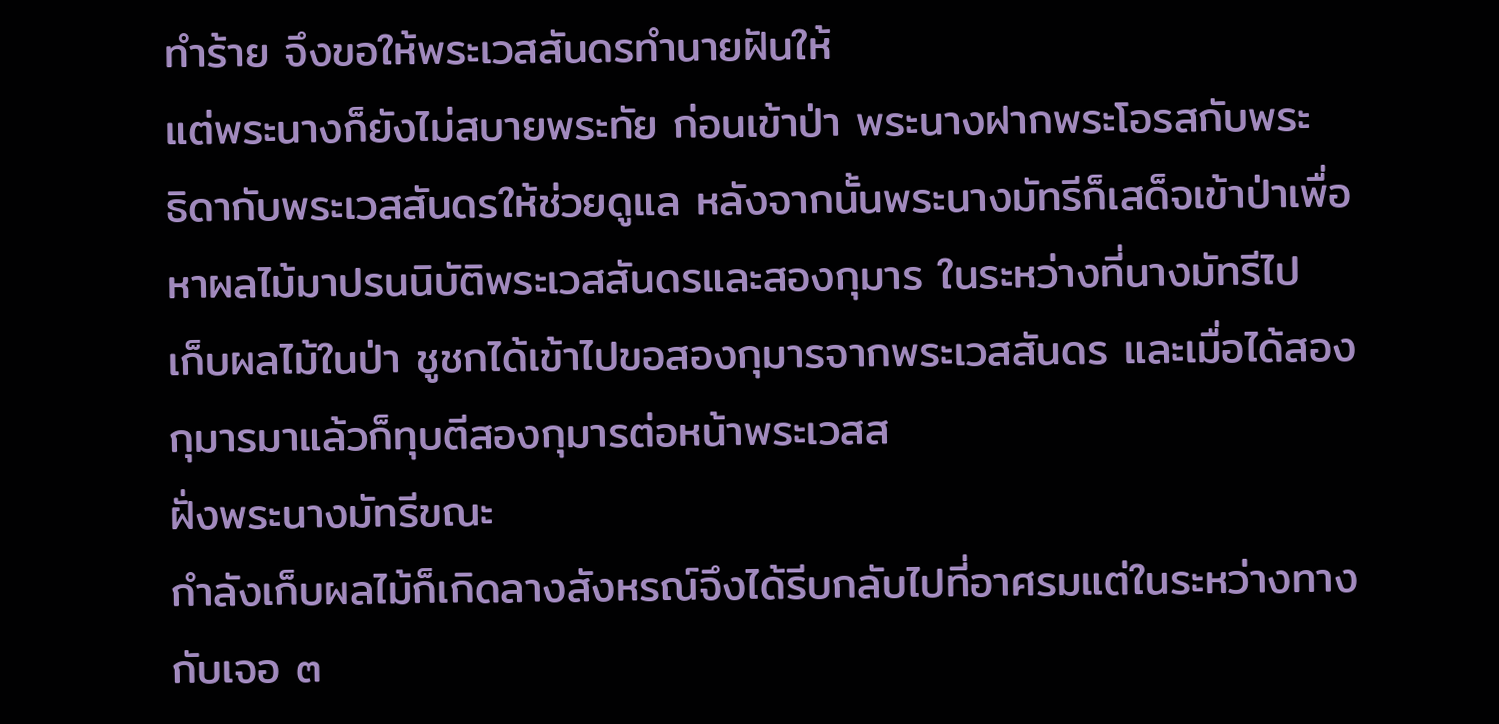ทำร้าย จึงขอให้พระเวสสันดรทำนายฝันให้
แต่พระนางก็ยังไม่สบายพระทัย ก่อนเข้าป่า พระนางฝากพระโอรสกับพระ
ธิดากับพระเวสสันดรให้ช่วยดูแล หลังจากนั้นพระนางมัทรีก็เสด็จเข้าป่าเพื่อ
หาผลไม้มาปรนนิบัติพระเวสสันดรและสองกุมาร ในระหว่างที่นางมัทรีไป
เก็บผลไม้ในป่า ชูชกได้เข้าไปขอสองกุมารจากพระเวสสันดร และเมื่อได้สอง
กุมารมาแล้วก็ทุบตีสองกุมารต่อหน้าพระเวสส
ฝั่งพระนางมัทรีขณะ
กำลังเก็บผลไม้ก็เกิดลางสังหรณ์จึงได้รีบกลับไปที่อาศรมแต่ในระหว่างทาง
กับเจอ ๓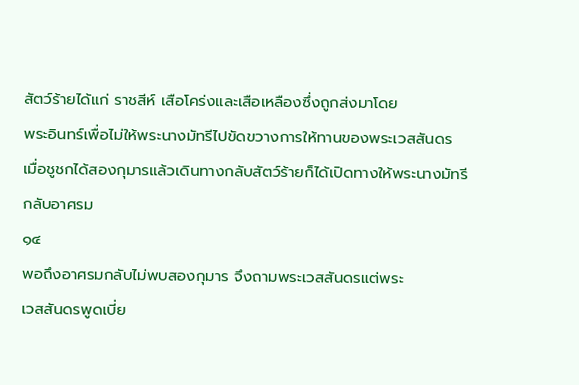สัตว์ร้ายได้แก่ ราชสีห์ เสือโคร่งและเสือเหลืองซึ่งถูกส่งมาโดย
พระอินทร์เพื่อไม่ให้พระนางมัทรีไปขัดขวางการให้ทานของพระเวสสันดร
เมื่อชูชกได้สองกุมารแล้วเดินทางกลับสัตว์ร้ายก็ได้เปิดทางให้พระนางมัทรี
กลับอาศรม
๑๔
พอถึงอาศรมกลับไม่พบสองกุมาร จึงถามพระเวสสันดรแต่พระ
เวสสันดรพูดเบี่ย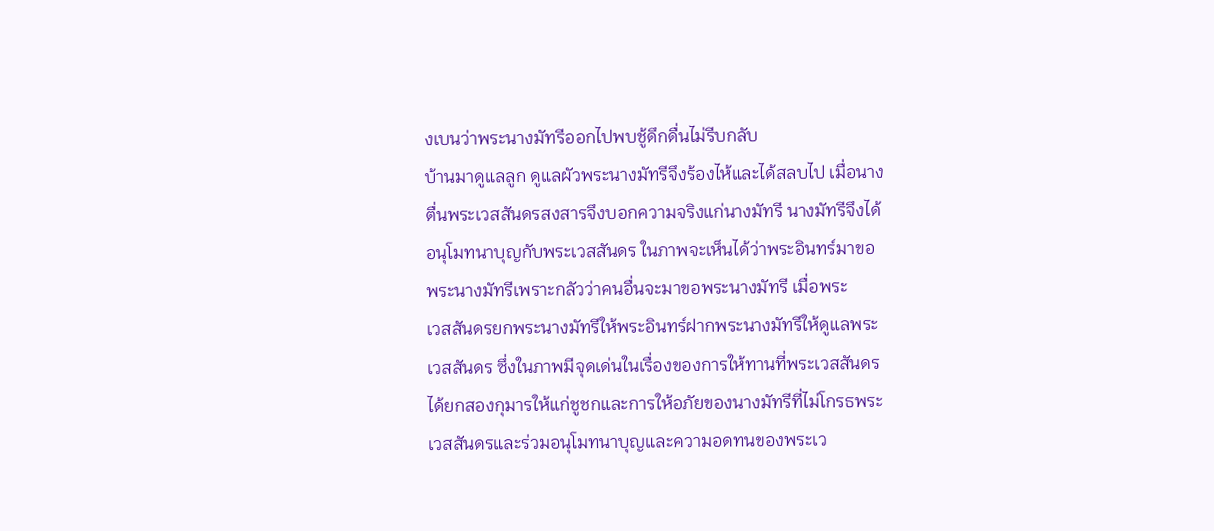งเบนว่าพระนางมัทรีออกไปพบชู้ดึกดื่นไม่รีบกลับ
บ้านมาดูแลลูก ดูแลผัวพระนางมัทรีจึงร้องไห้และได้สลบไป เมื่อนาง
ตื่นพระเวสสันดรสงสารจึงบอกความจริงแก่นางมัทรี นางมัทรีจึงได้
อนุโมทนาบุญกับพระเวสสันดร ในภาพจะเห็นได้ว่าพระอินทร์มาขอ
พระนางมัทรีเพราะกลัวว่าคนอื่นจะมาขอพระนางมัทรี เมื่อพระ
เวสสันดรยกพระนางมัทรีให้พระอินทร์ฝากพระนางมัทรีให้ดูแลพระ
เวสสันดร ซึ่งในภาพมีจุดเด่นในเรื่องของการให้ทานที่พระเวสสันดร
ได้ยกสองกุมารให้แก่ชูชกและการให้อภัยของนางมัทรีที่ไม่โกรธพระ
เวสสันดรและร่วมอนุโมทนาบุญและความอดทนของพระเว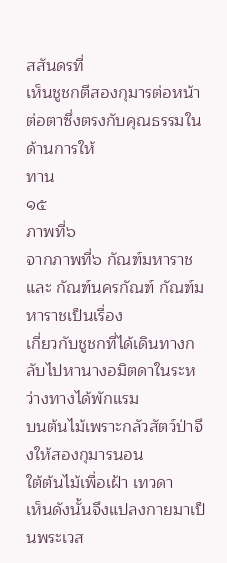สสันดรที่
เห็นชูชกตีสองกุมารต่อหน้าต่อตาซึ่งตรงกับคุณธรรมในด้านการให้
ทาน
๑๕
ภาพที่๖
จากภาพที่๖ กัณฑ์มหาราช และ กัณฑ์นครกัณฑ์ กัณฑ์มหาราชเป็นเรื่อง
เกี่ยวกับชูชกที่ได้เดินทางกลับไปหานางอมิตดาในระหว่างทางได้พักแรม
บนต้นไม้เพราะกลัวสัตว์ป่าจึงให้สองกุมารนอน
ใต้ต้นไม้เพื่อเฝ้า เทวดา
เห็นดังนั้นจึงแปลงกายมาเป็นพระเวส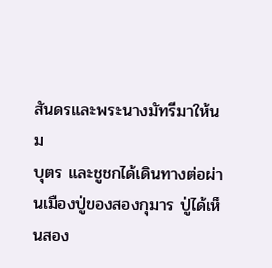สันดรและพระนางมัทรีมาให้นม
บุตร และชูชกได้เดินทางต่อผ่านเมืองปู่ของสองกุมาร ปู่ได้เห็นสอง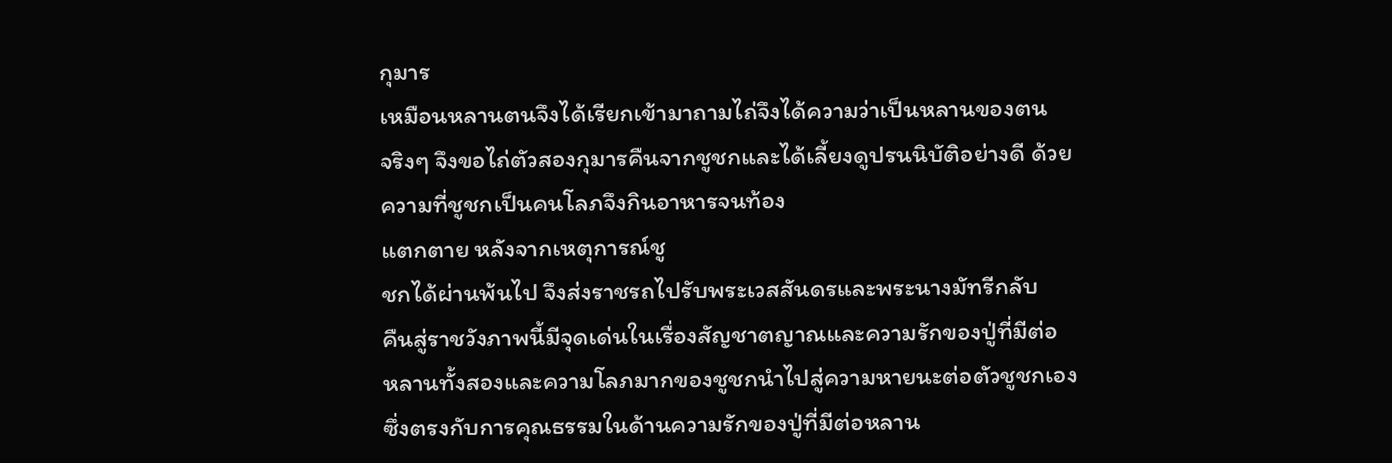กุมาร
เหมือนหลานตนจึงได้เรียกเข้ามาถามไถ่จึงได้ความว่าเป็นหลานของตน
จริงๆ จึงขอไถ่ตัวสองกุมารคืนจากชูชกและได้เลี้ยงดูปรนนิบัติอย่างดี ด้วย
ความที่ชูชกเป็นคนโลภจึงกินอาหารจนท้อง
แตกตาย หลังจากเหตุการณ์ชู
ชกได้ผ่านพ้นไป จึงส่งราชรถไปรับพระเวสสันดรและพระนางมัทรีกลับ
คืนสู่ราชวังภาพนี้มีจุดเด่นในเรื่องสัญชาตญาณและความรักของปู่ที่มีต่อ
หลานทั้งสองและความโลภมากของชูชกนำไปสู่ความหายนะต่อตัวชูชกเอง
ซึ่งตรงกับการคุณธรรมในด้านความรักของปู่ที่มีต่อหลาน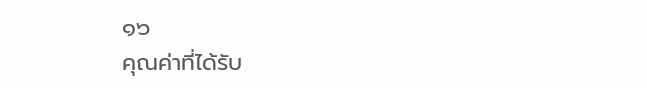๑๖
คุณค่าที่ได้รับ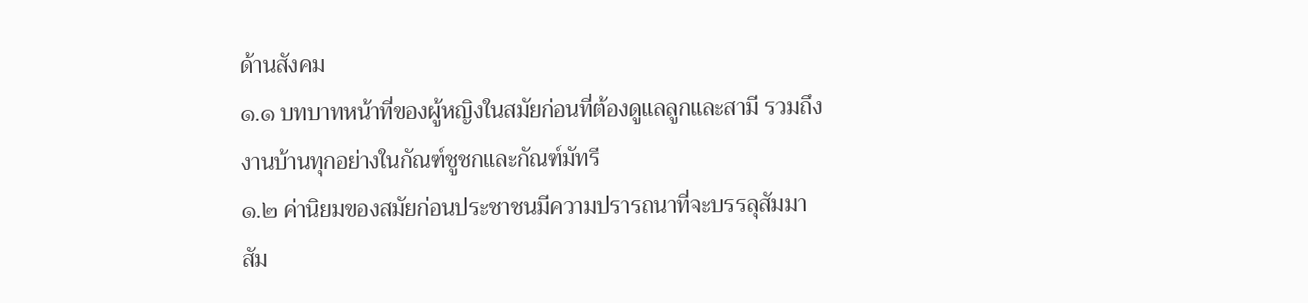ด้านสังคม
๑.๑ บทบาทหน้าที่ของผู้หญิงในสมัยก่อนที่ต้องดูแลลูกและสามี รวมถึง
งานบ้านทุกอย่างในกัณฑ์ชูชกและกัณฑ์มัทรี
๑.๒ ค่านิยมของสมัยก่อนประชาชนมีความปรารถนาที่จะบรรลุสัมมา
สัม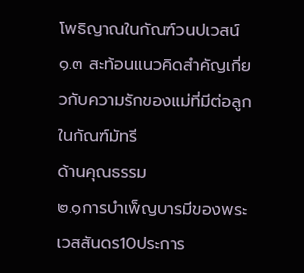โพธิญาณในกัณฑ์วนปเวสน์
๑.๓ สะท้อนแนวคิดสำคัญเกี่ยวกับความรักของแม่ที่มีต่อลูกในกัณฑ์มัทรี
ด้านคุณธรรม
๒.๑การบำเพ็ญบารมีของพระเวสสันดร10ประการ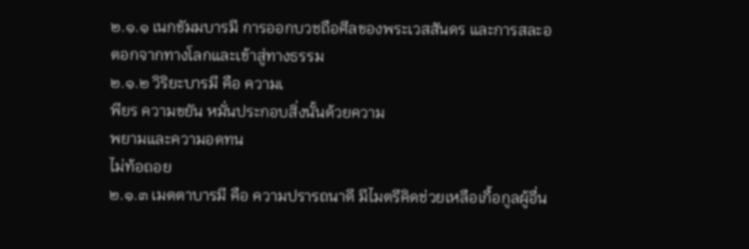๒.๑.๑ เนกขัมมบารมี การออกบวชถือศีลของพระเวสสันดร และการสละอ
ตอกจากทางโลกและเข้าสู่ทางธรรม
๒.๑.๒ วิริยะบารมี คือ ความเ
พียร ความขยัน หมั่นประกอบสิ่งนั้นด้วยความ
พยามและความอดทน
ไม่ท้อถอย
๒.๑.๓ เมตตาบารมี คือ ความปรารถนาดี มีไมตรีคิดช่วยเหลือเกื้อกูลผู้อื่น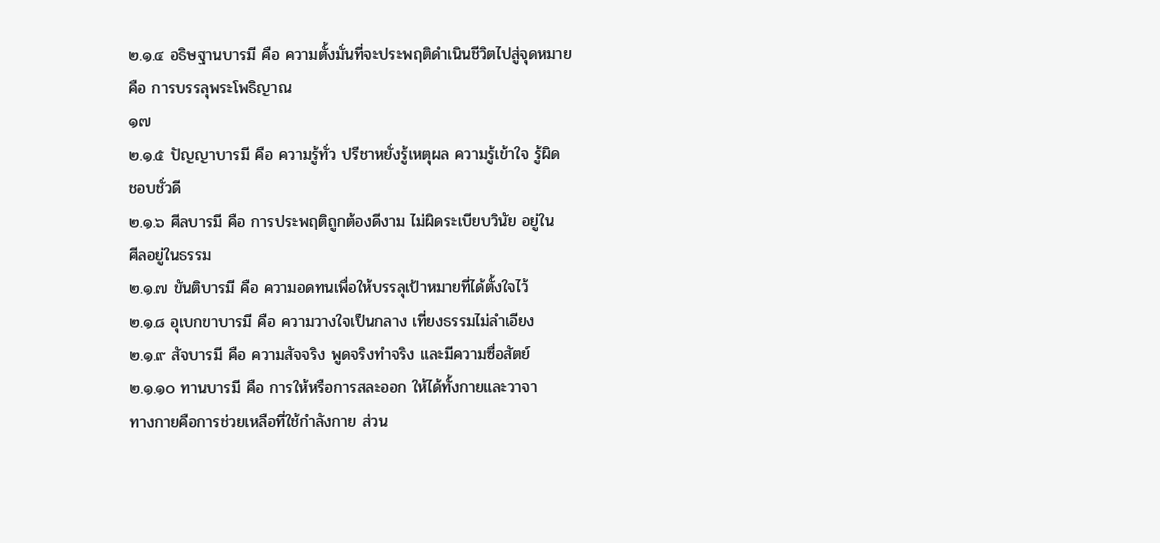๒.๑.๔ อธิษฐานบารมี คือ ความตั้งมั่นที่จะประพฤติดำเนินชีวิตไปสู่จุดหมาย
คือ การบรรลุพระโพธิญาณ
๑๗
๒.๑.๕ ปัญญาบารมี คือ ความรู้ทั่ว ปรีชาหยั่งรู้เหตุผล ความรู้เข้าใจ รู้ผิด
ชอบชั่วดี
๒.๑.๖ ศีลบารมี คือ การประพฤติถูกต้องดีงาม ไม่ผิดระเบียบวินัย อยู่ใน
ศีลอยู่ในธรรม
๒.๑.๗ ขันติบารมี คือ ความอดทนเพื่อให้บรรลุเป้าหมายที่ได้ตั้งใจไว้
๒.๑.๘ อุเบกขาบารมี คือ ความวางใจเป็นกลาง เที่ยงธรรมไม่ลำเอียง
๒.๑.๙ สัจบารมี คือ ความสัจจริง พูดจริงทำจริง และมีความซื่อสัตย์
๒.๑.๑๐ ทานบารมี คือ การให้หรือการสละออก ให้ได้ทั้งกายและวาจา
ทางกายคือการช่วยเหลือที่ใช้กำลังกาย ส่วน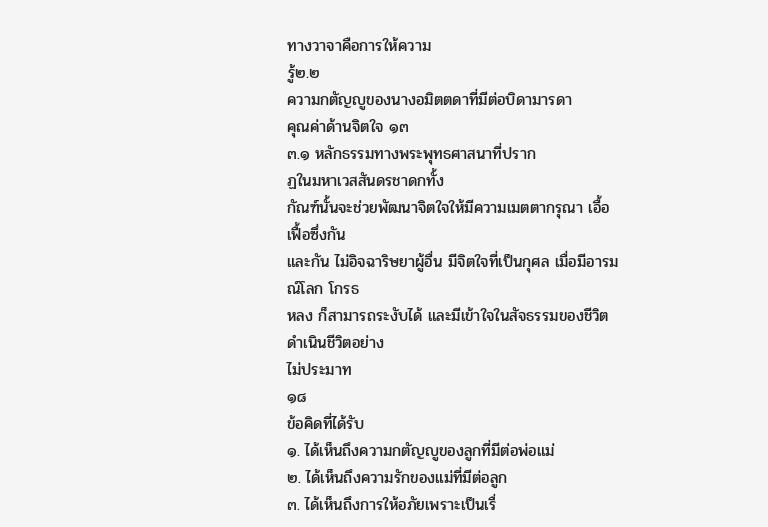ทางวาจาคือการให้ความ
รู้๒.๒
ความกตัญญูของนางอมิตตดาที่มีต่อบิดามารดา
คุณค่าด้านจิตใจ ๑๓
๓.๑ หลักธรรมทางพระพุทธศาสนาที่ปราก
ฏในมหาเวสสันดรชาดกทั้ง
กัณฑ์นั้นจะช่วยพัฒนาจิตใจให้มีความเมตตากรุณา เอื้อเฟื้อซึ่งกัน
และกัน ไม่อิจฉาริษยาผู้อื่น มีจิตใจที่เป็นกุศล เมื่อมีอารมณ์โลก โกรธ
หลง ก็สามารถระงับได้ และมีเข้าใจในสัจธรรมของชีวิตดำเนินชีวิตอย่าง
ไม่ประมาท
๑๘
ข้อคิดที่ได้รับ
๑. ได้เห็นถึงความกตัญญูของลูกที่มีต่อพ่อแม่
๒. ได้เห็นถึงความรักของแม่ที่มีต่อลูก
๓. ได้เห็นถึงการให้อภัยเพราะเป็นเรื่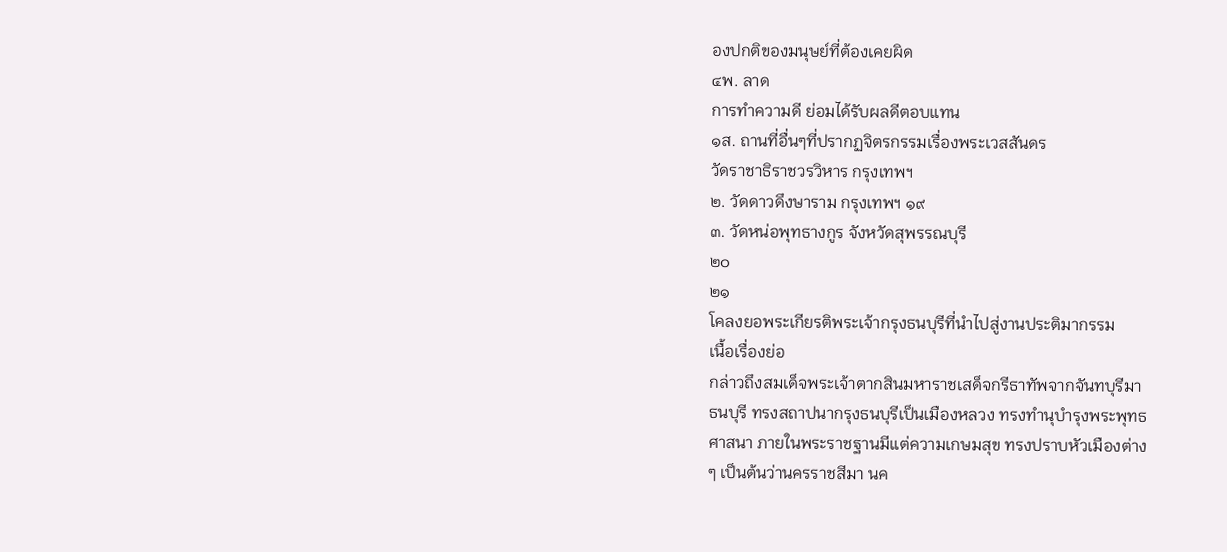องปกติของมนุษย์ที่ต้องเคยผิด
๔พ. ลาด
การทำความดี ย่อมได้รับผลดีตอบแทน
๑ส. ถานที่อื่นๆที่ปรากฏจิตรกรรมเรื่องพระเวสสันดร
วัดราชาธิราชวรวิหาร กรุงเทพฯ
๒. วัดดาวดึงษาราม กรุงเทพฯ ๑๙
๓. วัดหน่อพุทธางกูร จังหวัดสุพรรณบุรี
๒๐
๒๑
โคลงยอพระเกียรติพระเจ้ากรุงธนบุรีที่นําไปสู่งานประติมากรรม
เนื้อเรื่องย่อ
กล่าวถึงสมเด็จพระเจ้าตากสินมหาราชเสด็จกรีธาทัพจากจันทบุรีมา
ธนบุรี ทรงสถาปนากรุงธนบุรีเป็นเมืองหลวง ทรงทำนุบำรุงพระพุทธ
ศาสนา ภายในพระราชฐานมีแต่ความเกษมสุข ทรงปราบหัวเมืองต่าง
ๆ เป็นต้นว่านครราชสีมา นค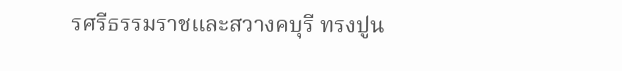รศรีธรรมราชและสวางคบุรี ทรงปูน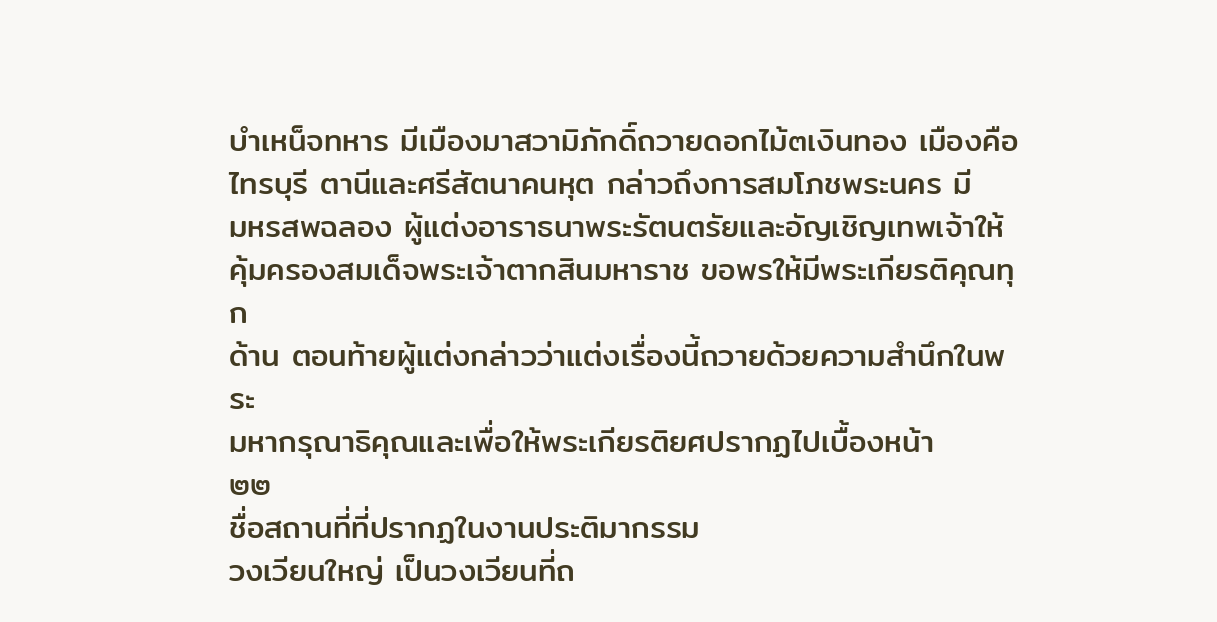บำเหน็จทหาร มีเมืองมาสวามิภักดิ์ถวายดอกไม้๓เงินทอง เมืองคือ
ไทรบุรี ตานีและศรีสัตนาคนหุต กล่าวถึงการสมโภชพระนคร มี
มหรสพฉลอง ผู้แต่งอาราธนาพระรัตนตรัยและอัญเชิญเทพเจ้าให้
คุ้มครองสมเด็จพระเจ้าตากสินมหาราช ขอพรให้มีพระเกียรติคุณทุก
ด้าน ตอนท้ายผู้แต่งกล่าวว่าแต่งเรื่องนี้ถวายด้วยความสำนึกในพระ
มหากรุณาธิคุณและเพื่อให้พระเกียรติยศปรากฏไปเบื้องหน้า
๒๒
ชื่อสถานที่ที่ปรากฏในงานประติมากรรม
วงเวียนใหญ่ เป็นวงเวียนที่ถ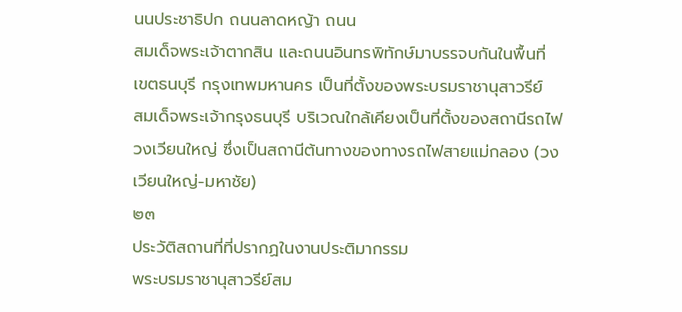นนประชาธิปก ถนนลาดหญ้า ถนน
สมเด็จพระเจ้าตากสิน และถนนอินทรพิทักษ์มาบรรจบกันในพื้นที่
เขตธนบุรี กรุงเทพมหานคร เป็นที่ตั้งของพระบรมราชานุสาวรีย์
สมเด็จพระเจ้ากรุงธนบุรี บริเวณใกล้เคียงเป็นที่ตั้งของสถานีรถไฟ
วงเวียนใหญ่ ซึ่งเป็นสถานีต้นทางของทางรถไฟสายแม่กลอง (วง
เวียนใหญ่-มหาชัย)
๒๓
ประวัติสถานที่ที่ปรากฏในงานประติมากรรม
พระบรมราชานุสาวรีย์สม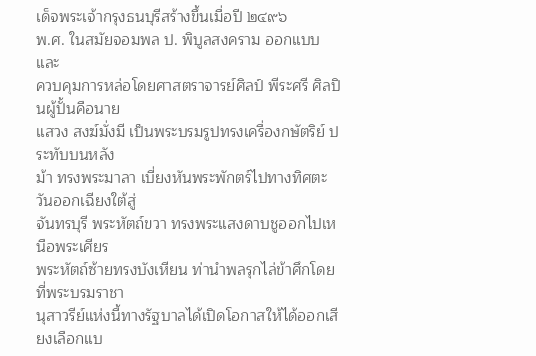เด็จพระเจ้ากรุงธนบุรีสร้างขึ้นเมื่อปี ๒๔๙๖
พ.ศ. ในสมัยจอมพล ป. พิบูลสงคราม ออกแบบและ
ควบคุมการหล่อโดยศาสตราจารย์ศิลป์ พีระศรี ศิลปินผู้ปั้นคือนาย
แสวง สงฆ์มั่งมี เป็นพระบรมรูปทรงเครื่องกษัตริย์ ประทับบนหลัง
ม้า ทรงพระมาลา เบี่ยงหันพระพักตร์ไปทางทิศตะวันออกเฉียงใต้สู่
จันทรบุรี พระหัตถ์ขวา ทรงพระแสงดาบชูออกไปเหนือพระเศียร
พระหัตถ์ซ้ายทรงบังเหียน ท่านำพลรุกไล่ข้าศึกโดยที่พระบรมราชา
นุสาวรีย์แห่งนี้ทางรัฐบาลได้เปิดโอกาสให้ได้ออกเสียงเลือกแบ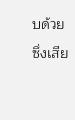บด้วย
ซึ่งเสีย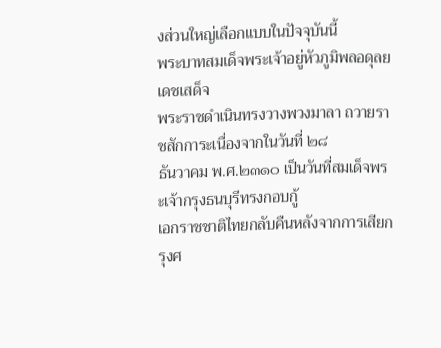งส่วนใหญ่เลือกแบบในปัจจุบันนี้
พระบาทสมเด็จพระเจ้าอยู่หัวภูมิพลอดุลยเดชเสด็จ
พระราชดำเนินทรงวางพวงมาลา ถวายราชสักการะเนื่องจากในวันที่ ๒๘
ธันวาคม พ.ศ.๒๓๑๐ เป็นวันที่สมเด็จพร
ะเจ้ากรุงธนบุรีทรงกอบกู้
เอกราชชาติไทยกลับคืนหลังจากการเสียกรุงศ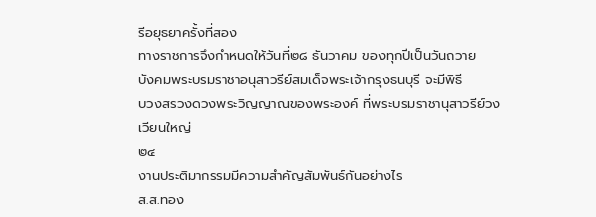รีอยุธยาครั้งที่สอง
ทางราชการจึงกำหนดให้วันที่๒๘ ธันวาคม ของทุกปีเป็นวันถวาย
บังคมพระบรมราชาอนุสาวรีย์สมเด็จพระเจ้ากรุงธนบุรี จะมีพิธี
บวงสรวงดวงพระวิญญาณของพระองค์ ที่พระบรมราชานุสาวรีย์วง
เวียนใหญ่
๒๔
งานประติมากรรมมีความสำคัญสัมพันธ์กันอย่างไร
ส.ส.ทอง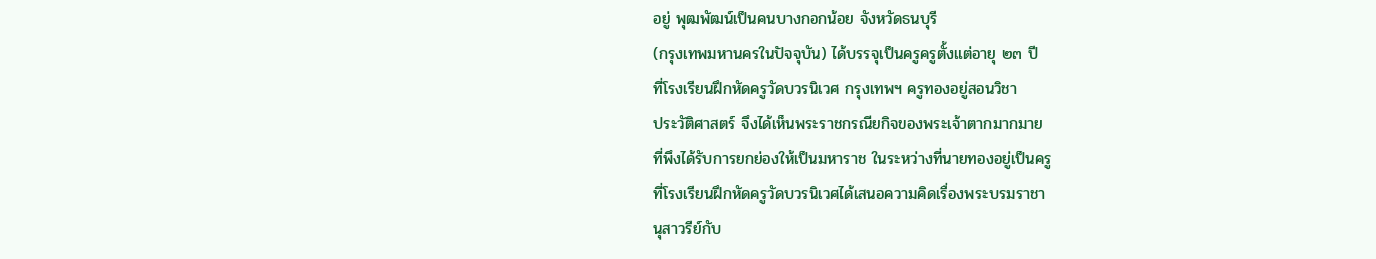อยู่ พุฒพัฒน์เป็นคนบางกอกน้อย จังหวัดธนบุรี
(กรุงเทพมหานครในปัจจุบัน) ได้บรรจุเป็นครูครูตั้งแต่อายุ ๒๓ ปี
ที่โรงเรียนฝึกหัดครูวัดบวรนิเวศ กรุงเทพฯ ครูทองอยู่สอนวิชา
ประวัติศาสตร์ จึงได้เห็นพระราชกรณียกิจของพระเจ้าตากมากมาย
ที่พึงได้รับการยกย่องให้เป็นมหาราช ในระหว่างที่นายทองอยู่เป็นครู
ที่โรงเรียนฝึกหัดครูวัดบวรนิเวศได้เสนอความคิดเรื่องพระบรมราชา
นุสาวรีย์กับ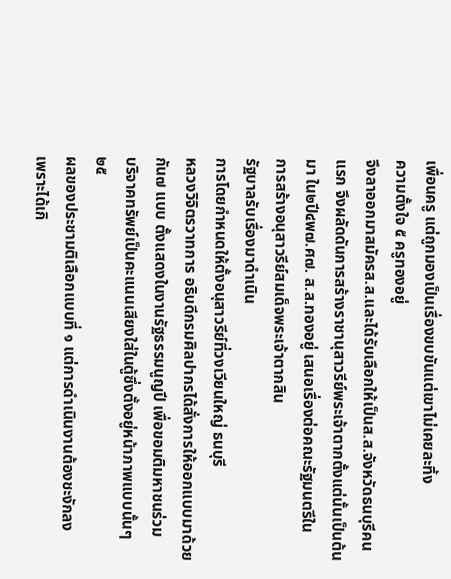เพื่อนครู แต่ถูกมองเป็นเรื่องขบขันแต่เขาไม่เคยละทิ้ง
ความตั้งใจ ๕ ครูทองอยู่
จึงลาออกมาสมัครส.ส.และได้รับเลือกให้เป็นส.ส.จังหวัดธนบุรีคน
แรก จึงผลัดดันการสร้างราชานุสาวรีย์พระเจ้าตากตั้งแต่นั้นเป็นต้น
มา ใน๒ปี๔พ๗.ศ๗. ส.ส.ทองอยู่ เสนอเรื่องต่อคณะรัฐมนตรีใน
การสร้างอนุสาวรีย์สมเด็จพระเจ้าตากสิน
รัฐบาลรับเรื่องมาดำเนิน
การโดยกำหนดให้ตั้งอนุสาวรีย์ที่วงเวียนใหญ่ ธนบุรี
หลวงวิจิตรวาทการ อธิบดีกรมศิลปากรได้สั่งการให้ออกแบบมาด้วย
กัน๗ แบบ ตั้งแสดงในงานรัฐธรรมนูญปี เพื่อขอมติมหาชนร่วม
บริจาคทรัพย์เป็นคะแนนเสียงใส่ในตู้ซึ่งตั้งอยู่หน้าภาพแบบนั้นๆ
๒๕
ผลของประชามติเลือกแบบที่ ๑ แต่การดำเนินงานต้องชะงักลง
เพราะได้เกิ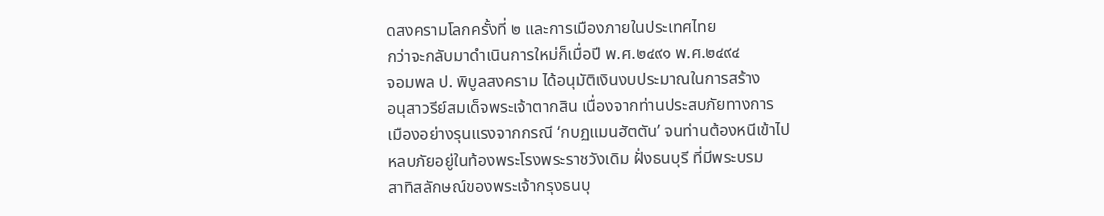ดสงครามโลกครั้งที่ ๒ และการเมืองภายในประเทศไทย
กว่าจะกลับมาดำเนินการใหม่ก็เมื่อปี พ.ศ.๒๔๙๑ พ.ศ.๒๔๙๔
จอมพล ป. พิบูลสงคราม ได้อนุมัติเงินงบประมาณในการสร้าง
อนุสาวรีย์สมเด็จพระเจ้าตากสิน เนื่องจากท่านประสบภัยทางการ
เมืองอย่างรุนแรงจากกรณี ‘กบฏแมนฮัตตัน’ จนท่านต้องหนีเข้าไป
หลบภัยอยู่ในท้องพระโรงพระราชวังเดิม ฝั่งธนบุรี ที่มีพระบรม
สาทิสลักษณ์ของพระเจ้ากรุงธนบุ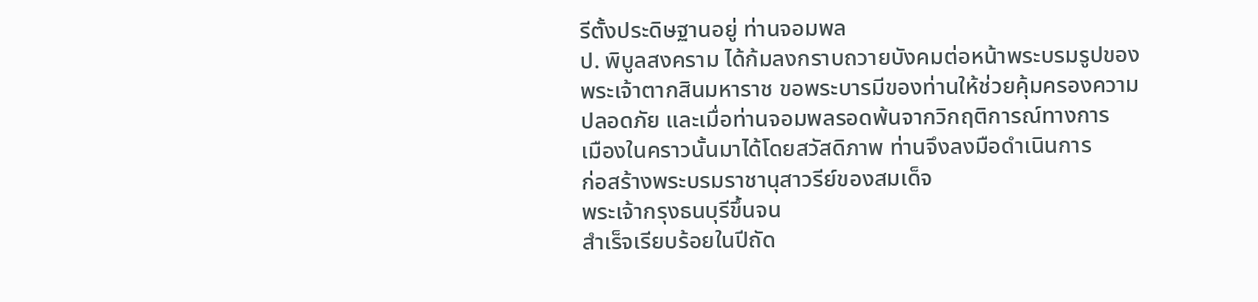รีตั้งประดิษฐานอยู่ ท่านจอมพล
ป. พิบูลสงคราม ได้ก้มลงกราบถวายบังคมต่อหน้าพระบรมรูปของ
พระเจ้าตากสินมหาราช ขอพระบารมีของท่านให้ช่วยคุ้มครองความ
ปลอดภัย และเมื่อท่านจอมพลรอดพ้นจากวิกฤติการณ์ทางการ
เมืองในคราวนั้นมาได้โดยสวัสดิภาพ ท่านจึงลงมือดำเนินการ
ก่อสร้างพระบรมราชานุสาวรีย์ของสมเด็จ
พระเจ้ากรุงธนบุรีขึ้นจน
สำเร็จเรียบร้อยในปีถัด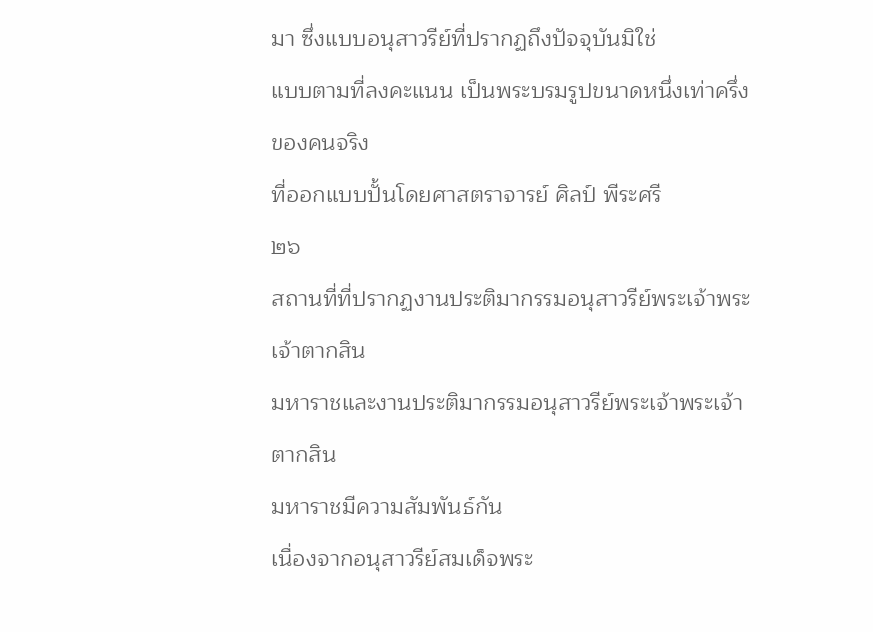มา ซึ่งแบบอนุสาวรีย์ที่ปรากฏถึงปัจจุบันมิใช่
แบบตามที่ลงคะแนน เป็นพระบรมรูปขนาดหนึ่งเท่าครึ่งของคนจริง
ที่ออกแบบปั้นโดยศาสตราจารย์ ศิลป์ พีระศรี
๒๖
สถานที่ที่ปรากฏงานประติมากรรมอนุสาวรีย์พระเจ้าพระเจ้าตากสิน
มหาราชและงานประติมากรรมอนุสาวรีย์พระเจ้าพระเจ้าตากสิน
มหาราชมีความสัมพันธ์กัน
เนื่องจากอนุสาวรีย์สมเด็จพระ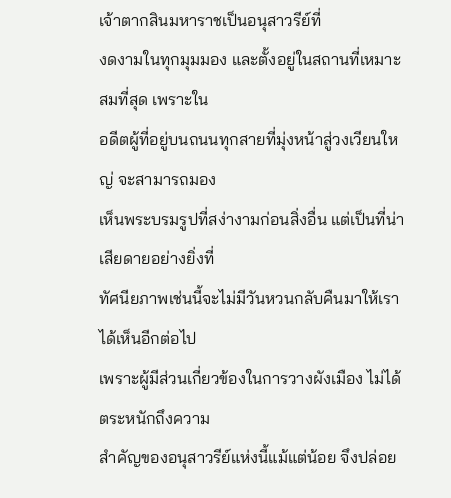เจ้าตากสินมหาราชเป็นอนุสาวรีย์ที่
งดงามในทุกมุมมอง และตั้งอยู่ในสถานที่เหมาะสมที่สุด เพราะใน
อดีตผู้ที่อยู่บนถนนทุกสายที่มุ่งหน้าสู่วงเวียนใหญ่ จะสามารถมอง
เห็นพระบรมรูปที่สง่างามก่อนสิ่งอื่น แต่เป็นที่น่าเสียดายอย่างยิ่งที่
ทัศนียภาพเช่นนี้จะไม่มีวันหวนกลับคืนมาให้เราได้เห็นอีกต่อไป
เพราะผู้มีส่วนเกี่ยวข้องในการวางผังเมือง ไม่ได้ตระหนักถึงความ
สำคัญของอนุสาวรีย์แห่งนี้แม้แต่น้อย จึงปล่อย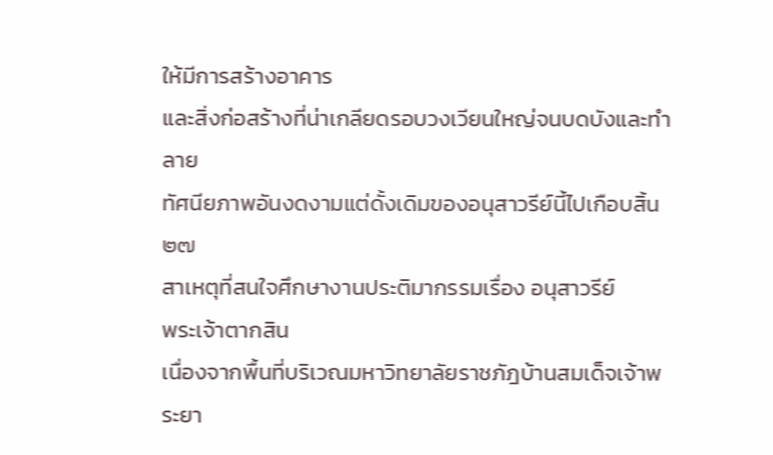ให้มีการสร้างอาคาร
และสิ่งก่อสร้างที่น่าเกลียดรอบวงเวียนใหญ่จนบดบังและทำลาย
ทัศนียภาพอันงดงามแต่ดั้งเดิมของอนุสาวรีย์นี้ไปเกือบสิ้น
๒๗
สาเหตุที่สนใจศึกษางานประติมากรรมเรื่อง อนุสาวรีย์
พระเจ้าตากสิน
เนื่องจากพื้นที่บริเวณมหาวิทยาลัยราชภัฎบ้านสมเด็จเจ้าพระยา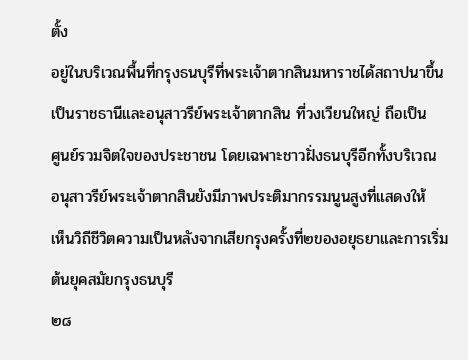ตั้ง
อยู่ในบริเวณพื้นที่กรุงธนบุรีที่พระเจ้าตากสินมหาราชได้สถาปนาขึ้น
เป็นราชธานีและอนุสาวรีย์พระเจ้าตากสิน ที่วงเวียนใหญ่ ถือเป็น
ศูนย์รวมจิตใจของประชาชน โดยเฉพาะชาวฝั่งธนบุรีอีกทั้งบริเวณ
อนุสาวรีย์พระเจ้าตากสินยังมีภาพประติมากรรมนูนสูงที่แสดงให้
เห็นวิถีชีวิตความเป็นหลังจากเสียกรุงครั้งที่๒ของอยุธยาและการเริ่ม
ต้นยุคสมัยกรุงธนบุรี
๒๘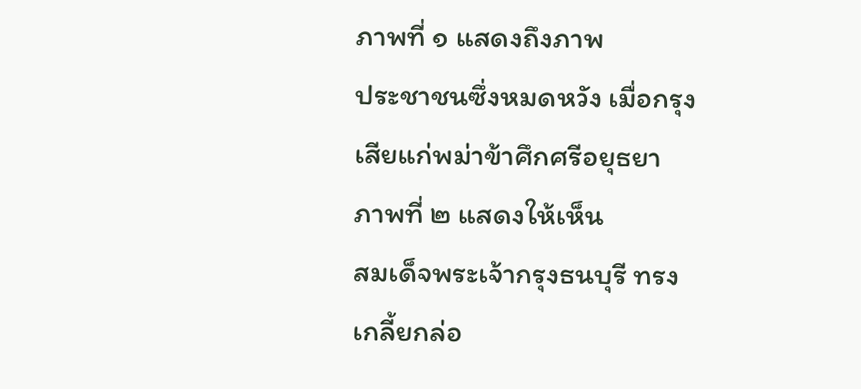ภาพที่ ๑ แสดงถึงภาพ
ประชาชนซึ่งหมดหวัง เมื่อกรุง
เสียแก่พม่าข้าศึกศรีอยุธยา
ภาพที่ ๒ แสดงให้เห็น
สมเด็จพระเจ้ากรุงธนบุรี ทรง
เกลี้ยกล่อ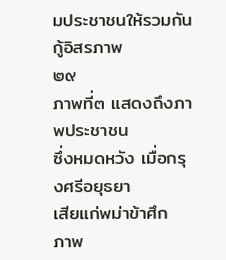มประชาชนให้รวมกัน
กู้อิสรภาพ
๒๙
ภาพที่๓ แสดงถึงภาพประชาชน
ซึ่งหมดหวัง เมื่อกรุงศรีอยุธยา
เสียแก่พม่าข้าศึก
ภาพ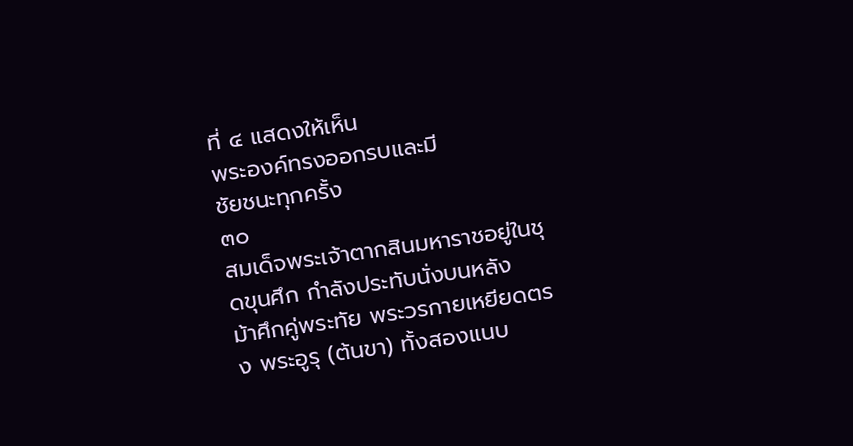ที่ ๔ แสดงให้เห็น
พระองค์ทรงออกรบและมี
ชัยชนะทุกครั้ง
๓๐
สมเด็จพระเจ้าตากสินมหาราชอยู่ในชุดขุนศึก กำลังประทับนั่งบนหลัง
ม้าศึกคู่พระทัย พระวรกายเหยียดตรง พระอูรุ (ต้นขา) ทั้งสองแนบ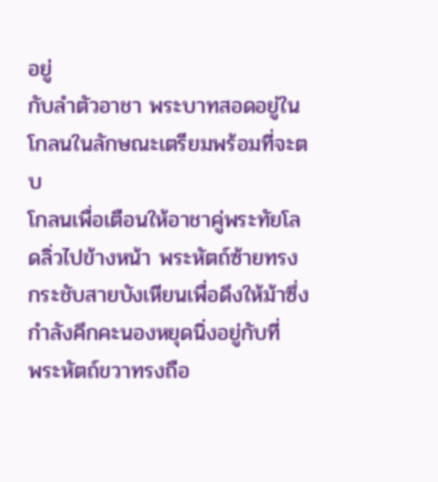อยู่
กับลำตัวอาชา พระบาทสอดอยู่ในโกลนในลักษณะเตรียมพร้อมที่จะตบ
โกลนเพื่อเตือนให้อาชาคู่พระทัยโลดลิ่วไปข้างหน้า พระหัตถ์ซ้ายทรง
กระชับสายบังเหียนเพื่อดึงให้ม้าซึ่งกำลังคึกคะนองหยุดนิ่งอยู่กับที่
พระหัตถ์ขวาทรงถือ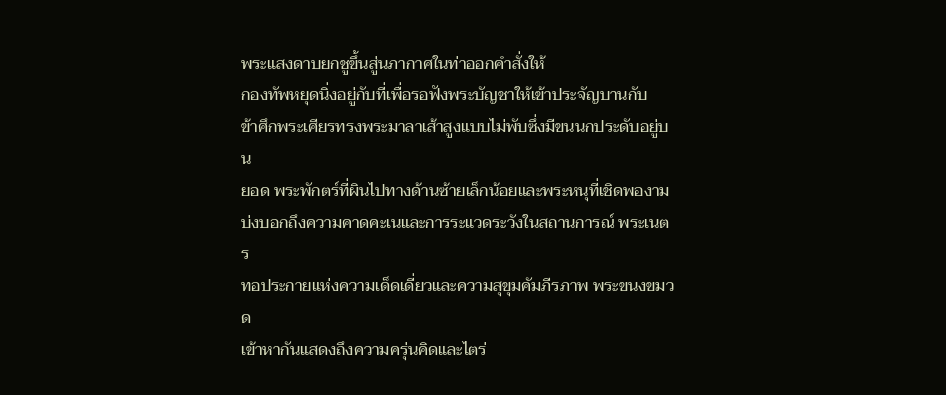พระแสงดาบยกชูขึ้นสู่นภากาศในท่าออกคำสั่งให้
กองทัพหยุดนิ่งอยู่กับที่เพื่อรอฟังพระบัญชาให้เข้าประจัญบานกับ
ข้าศึกพระเศียรทรงพระมาลาเส้าสูงแบบไม่พับซึ่งมีขนนกประดับอยู่บน
ยอด พระพักตร์ที่ผินไปทางด้านซ้ายเล็กน้อยและพระหนุที่เชิดพองาม
บ่งบอกถึงความคาดคะเนและการระแวดระวังในสถานการณ์ พระเนตร
ทอประกายแห่งความเด็ดเดี่ยวและความสุขุมคัมภีรภาพ พระขนงขมวด
เข้าหากันแสดงถึงความครุ่นคิดและไตร่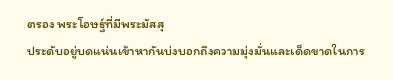ตรอง พระโอษฐ์ที่มีพระมัสสุ
ประดับอยู่บดแน่นเข้าหากันบ่งบอกถึงความมุ่งมั่นและเด็ดขาดในการ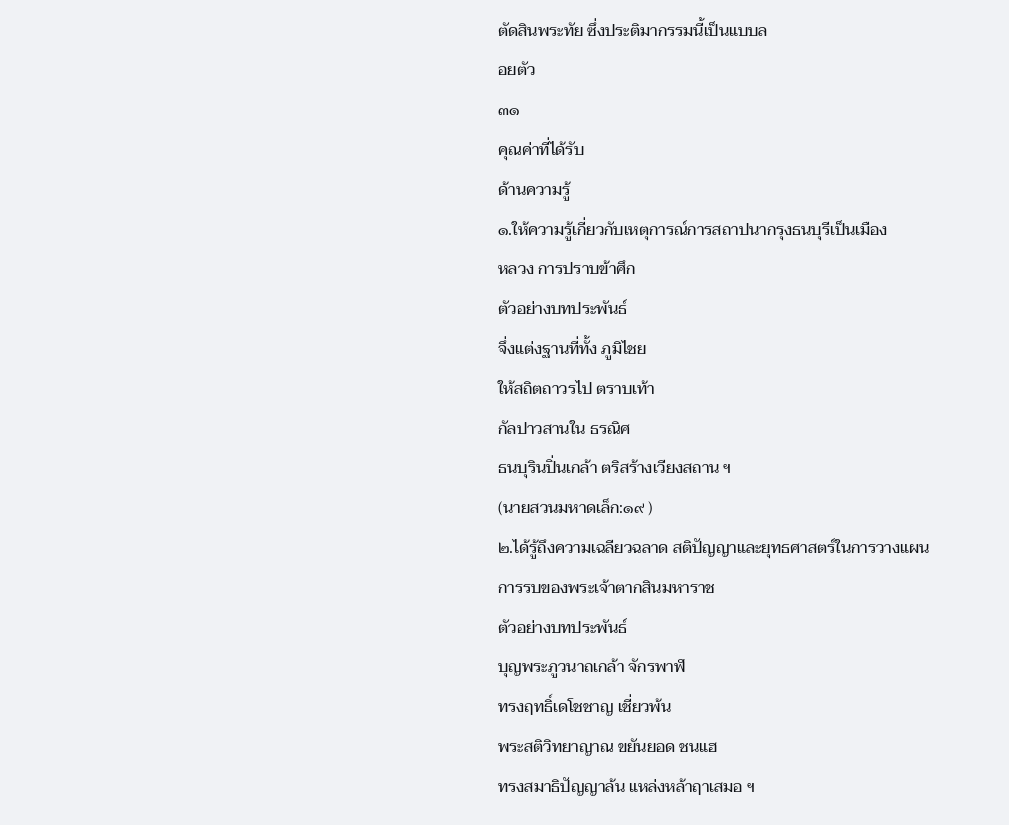ตัดสินพระทัย ซึ่งประติมากรรมนี้เป็นแบบล
อยตัว
๓๑
คุณค่าที่ได้รับ
ด้านความรู้
๑.ให้ความรู้เกี่ยวกับเหตุการณ์การสถาปนากรุงธนบุรีเป็นเมือง
หลวง การปราบข้าศึก
ตัวอย่างบทประพันธ์
จึ่งแต่งฐานที่ทั้ง ภูมิไชย
ให้สถิตถาวรไป ตราบเท้า
กัลปาวสานใน ธรณิศ
ธนบุรินปิ่นเกล้า ตริสร้างเวียงสถาน ฯ
(นายสวนมหาดเล็ก:๑๙ )
๒.ได้รู้ถึงความเฉลียวฉลาด สติปัญญาและยุทธศาสตร์ในการวางแผน
การรบของพระเจ้าตากสินมหาราช
ตัวอย่างบทประพันธ์
บุญพระภูวนาถเกล้า จักรพาฬ
ทรงฤทธิ์เดโชชาญ เชี่ยวพ้น
พระสติวิทยาญาณ ขยันยอด ชนแฮ
ทรงสมาธิปัญญาล้น แหล่งหล้าฤาเสมอ ฯ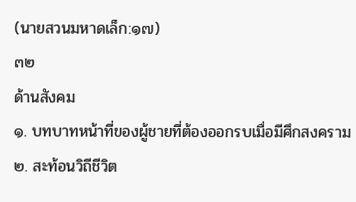(นายสวนมหาดเล็ก:๑๗)
๓๒
ด้านสังคม
๑. บทบาทหน้าที่ของผู้ชายที่ต้องออกรบเมื่อมีศึกสงคราม
๒. สะท้อนวิถีชีวิต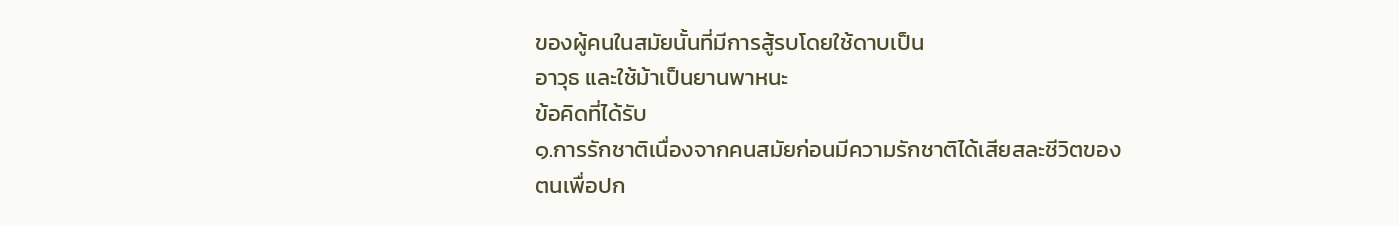ของผู้คนในสมัยนั้นที่มีการสู้รบโดยใช้ดาบเป็น
อาวุธ และใช้ม้าเป็นยานพาหนะ
ข้อคิดที่ได้รับ
๑.การรักชาติเนื่องจากคนสมัยก่อนมีความรักชาติได้เสียสละชีวิตของ
ตนเพื่อปก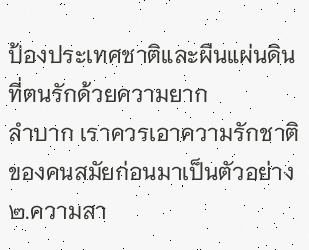ป้องประเทศชาติและผืนแผ่นดินที่ตนรักด้วยความยาก
ลำบาก เราควรเอาความรักชาติของคนสมัยก่อนมาเป็นตัวอย่าง
๒.ความสา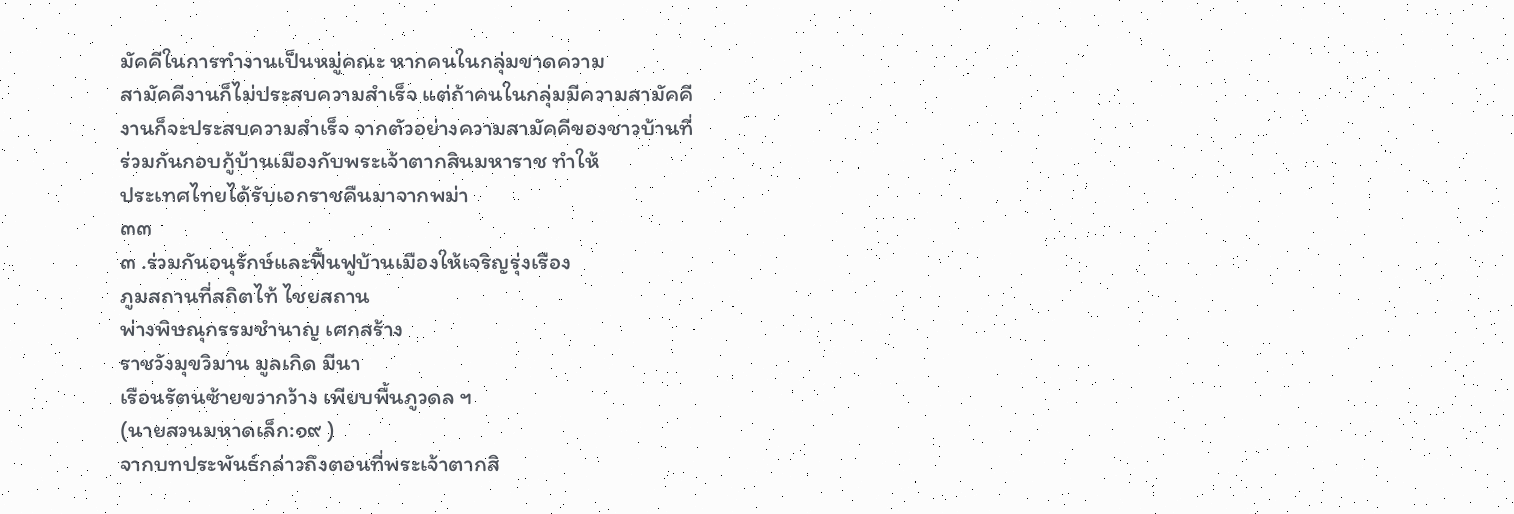มัคคีในการทำงานเป็นหมู่คณะ หากคนในกลุ่มขาดความ
สามัคคีงานก็ไม่ประสบความสำเร็จ แต่ถ้าคนในกลุ่มมีความสามัคคี
งานก็จะประสบความสำเร็จ จากตัวอย่างความสามัคคีของชาวบ้านที่
ร่วมกันกอบกู้บ้านเมืองกับพระเจ้าตากสินมหาราช ทำให้
ประเทศไทยได้รับเอกราชคืนมาจากพม่า
๓๓
๓ .ร่วมกันอนุรักษ์และฟื้นฟูบ้านเมืองให้เจริญรุ่งเรือง
ภูมสถานที่สถิตไท้ ไชยสถาน
พ่างพิษณุกรรมชำนาญ เศกสร้าง
ราชวังมุขวิมาน มูลเกิด มีนา
เรือนรัตนซ้ายขวากว้าง เพียบพื้นภูวดล ฯ
(นายสวนมหาดเล็ก:๑๙ )
จากบทประพันธ์กล่าวถึงตอนที่พระเจ้าตากสิ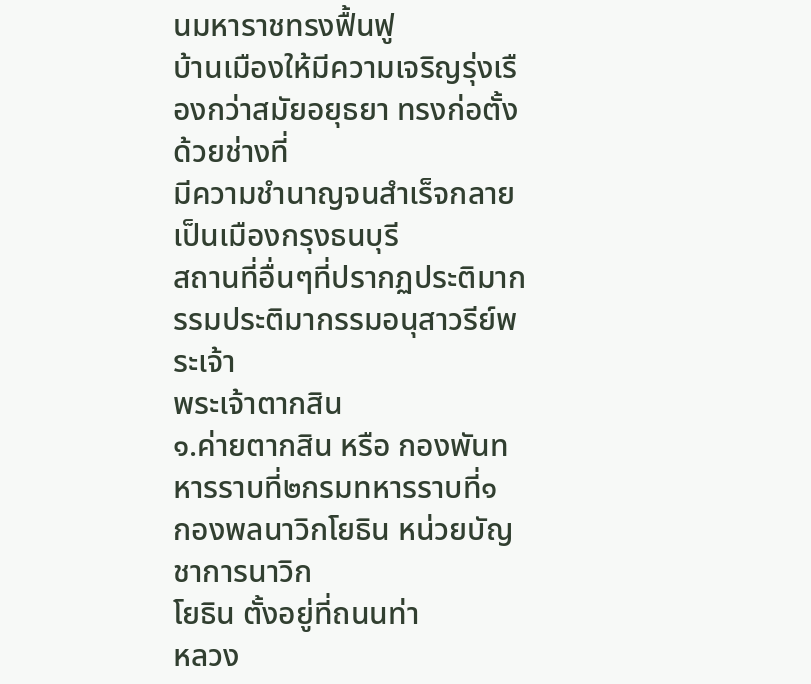นมหาราชทรงฟื้นฟู
บ้านเมืองให้มีความเจริญรุ่งเรืองกว่าสมัยอยุธยา ทรงก่อตั้งด้วยช่างที่
มีความชำนาญจนสำเร็จกลายเป็นเมืองกรุงธนบุรี
สถานที่อื่นๆที่ปรากฏประติมากรรมประติมากรรมอนุสาวรีย์พระเจ้า
พระเจ้าตากสิน
๑.ค่ายตากสิน หรือ กองพันทหารราบที่๒กรมทหารราบที่๑
กองพลนาวิกโยธิน หน่วยบัญชาการนาวิก
โยธิน ตั้งอยู่ที่ถนนท่า
หลวง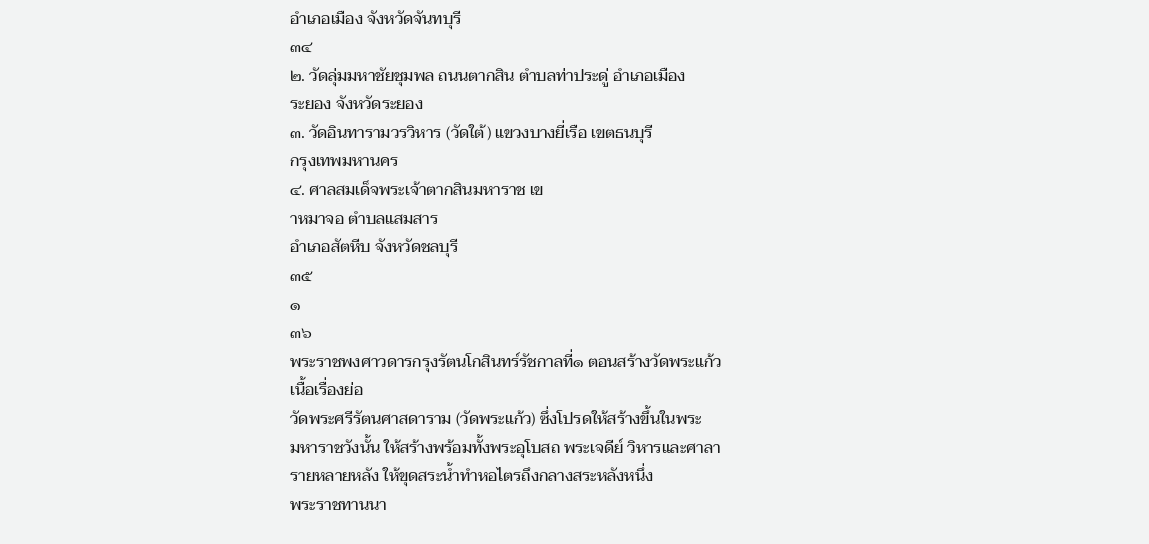อำเภอเมือง จังหวัดจันทบุรี
๓๔
๒. วัดลุ่มมหาชัยชุมพล ถนนตากสิน ตำบลท่าประดู่ อำเภอเมือง
ระยอง จังหวัดระยอง
๓. วัดอินทารามวรวิหาร (วัดใต้) แขวงบางยี่เรือ เขตธนบุรี
กรุงเทพมหานคร
๔. ศาลสมเด็จพระเจ้าตากสินมหาราช เข
าหมาจอ ตำบลแสมสาร
อำเภอสัตหีบ จังหวัดชลบุรี
๓๕
๑
๓๖
พระราชพงศาวดารกรุงรัตนโกสินทร์รัชกาลที่๑ ตอนสร้างวัดพระแก้ว
เนื้อเรื่องย่อ
วัดพระศรีรัตนศาสดาราม (วัดพระแก้ว) ซึ่งโปรดให้สร้างขึ้นในพระ
มหาราชวังนั้น ให้สร้างพร้อมทั้งพระอุโบสถ พระเจดีย์ วิหารและศาลา
รายหลายหลัง ให้ขุดสระน้ำทำหอไตรถึงกลางสระหลังหนึ่ง
พระราชทานนา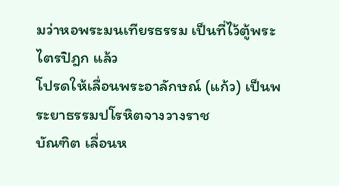มว่าหอพระมนเทียรธรรม เป็นที่ไว้ตู้พระไตรปิฎก แล้ว
โปรดให้เลื่อนพระอาลักษณ์ (แก้ว) เป็นพระยาธรรมปโรหิตจางวางราช
บัณฑิต เลื่อนห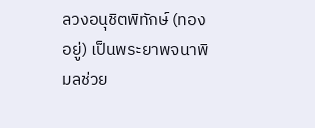ลวงอนุชิตพิทักษ์ (ทองอยู่) เป็นพระยาพจนาพิมลช่วย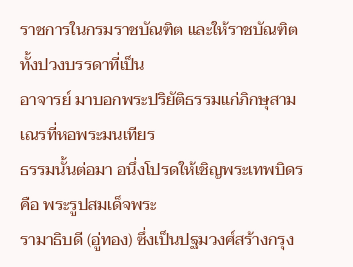ราชการในกรมราชบัณฑิต และให้ราชบัณฑิตทั้งปวงบรรดาที่เป็น
อาจารย์ มาบอกพระปริยัติธรรมแก่ภิกษุสามเณรที่หอพระมนเทียร
ธรรมนั้นต่อมา อนึ่งโปรดให้เชิญพระเทพบิดร คือ พระรูปสมเด็จพระ
รามาธิบดี (อู่ทอง) ซึ่งเป็นปฐมวงศ์สร้างกรุง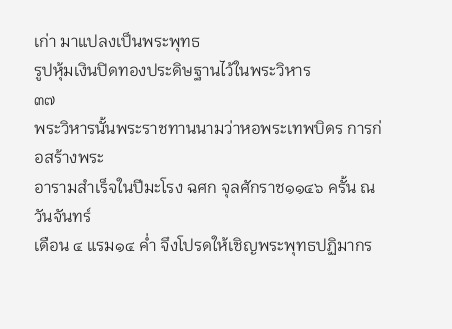เก่า มาแปลงเป็นพระพุทธ
รูปหุ้มเงินปิดทองประดิษฐานไว้ในพระวิหาร
๓๗
พระวิหารนั้นพระราชทานนามว่าหอพระเทพบิดร การก่อสร้างพระ
อารามสำเร็จในปีมะโรง ฉศก จุลศักราช๑๑๔๖ ครั้น ณ วันจันทร์
เดือน ๔ แรม๑๔ ค่ำ จึงโปรดให้เชิญพระพุทธปฏิมากร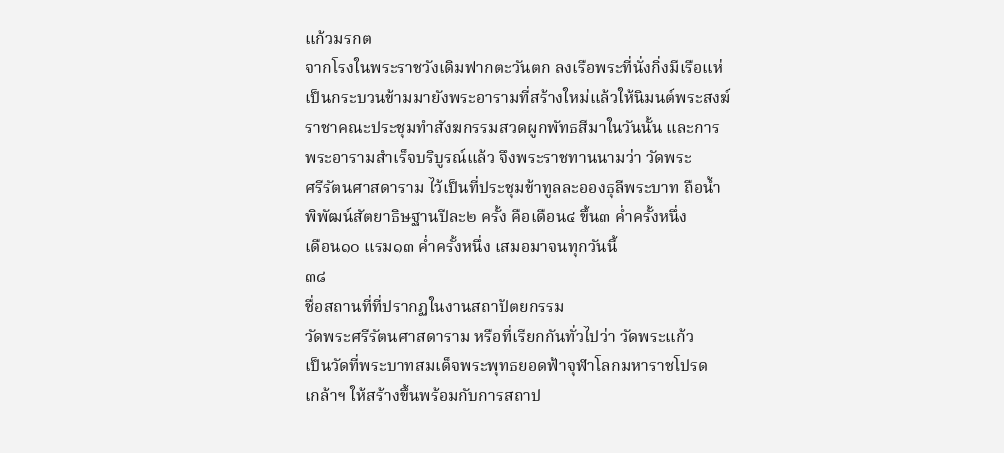แก้วมรกต
จากโรงในพระราชวังเดิมฟากตะวันตก ลงเรือพระที่นั่งกิ่งมีเรือแห่
เป็นกระบวนข้ามมายังพระอารามที่สร้างใหม่แล้วให้นิมนต์พระสงฆ์
ราชาคณะประชุมทำสังฆกรรมสวดผูกพัทธสีมาในวันนั้น และการ
พระอารามสำเร็จบริบูรณ์แล้ว จึงพระราชทานนามว่า วัดพระ
ศรีรัตนศาสดาราม ไว้เป็นที่ประชุมข้าทูลละอองธุลีพระบาท ถือน้ำ
พิพัฒน์สัตยาธิษฐานปีละ๒ ครั้ง คือเดือน๔ ขึ้น๓ ค่ำครั้งหนึ่ง
เดือน๑๐ แรม๑๓ ค่ำครั้งหนึ่ง เสมอมาจนทุกวันนี้
๓๘
ชื่อสถานที่ที่ปรากฏในงานสถาปัตยกรรม
วัดพระศรีรัตนศาสดาราม หรือที่เรียกกันทั่วไปว่า วัดพระแก้ว
เป็นวัดที่พระบาทสมเด็จพระพุทธยอดฟ้าจุฬาโลกมหาราชโปรด
เกล้าฯ ให้สร้างขึ้นพร้อมกับการสถาป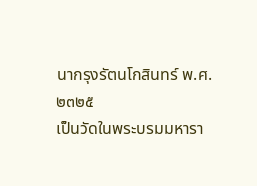นากรุงรัตนโกสินทร์ พ.ศ. ๒๓๒๕
เป็นวัดในพระบรมมหารา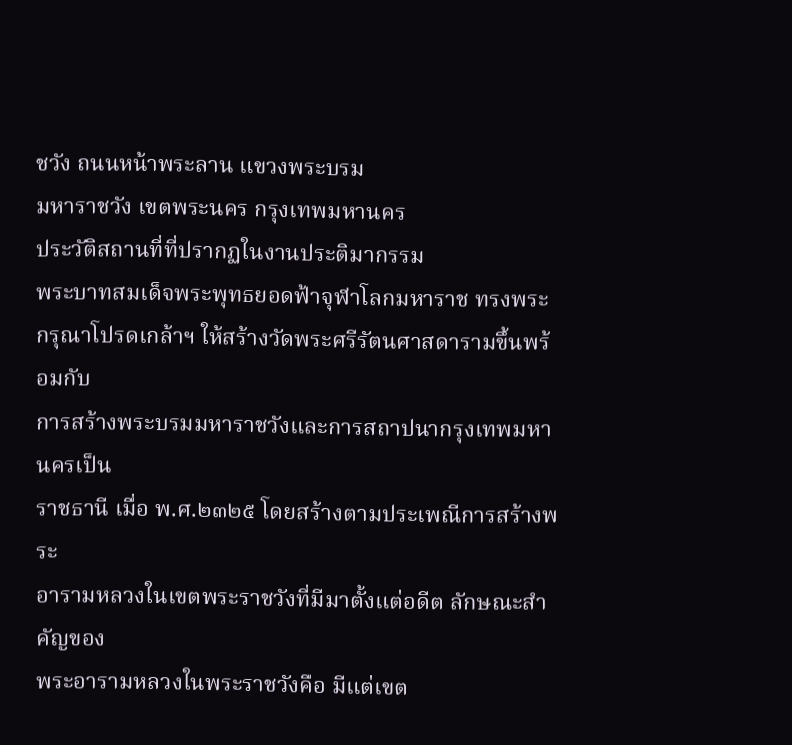ชวัง ถนนหน้าพระลาน แขวงพระบรม
มหาราชวัง เขตพระนคร กรุงเทพมหานคร
ประวัติสถานที่ที่ปรากฏในงานประติมากรรม
พระบาทสมเด็จพระพุทธยอดฟ้าจุฬาโลกมหาราช ทรงพระ
กรุณาโปรดเกล้าฯ ให้สร้างวัดพระศรีรัตนศาสดารามขึ้นพร้อมกับ
การสร้างพระบรมมหาราชวังและการสถาปนากรุงเทพมหานครเป็น
ราชธานี เมื่อ พ.ศ.๒๓๒๕ โดยสร้างตามประเพณีการสร้างพระ
อารามหลวงในเขตพระราชวังที่มีมาตั้งแต่อดีต ลักษณะสำคัญของ
พระอารามหลวงในพระราชวังคือ มีแต่เขต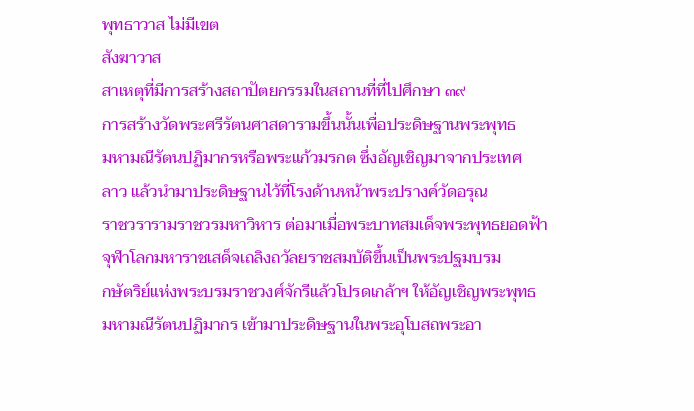พุทธาวาส ไม่มีเขต
สังฆาวาส
สาเหตุที่มีการสร้างสถาปัตยกรรมในสถานที่ที่ไปศึกษา ๓๙
การสร้างวัดพระศรีรัตนศาสดารามขึ้นนั้นเพื่อประดิษฐานพระพุทธ
มหามณีรัตนปฏิมากรหรือพระแก้วมรกต ซึ่งอัญเชิญมาจากประเทศ
ลาว แล้วนำมาประดิษฐานไว้ที่โรงด้านหน้าพระปรางค์วัดอรุณ
ราชวรารามราชวรมหาวิหาร ต่อมาเมื่อพระบาทสมเด็จพระพุทธยอดฟ้า
จุฬาโลกมหาราชเสด็จเถลิงถวัลยราชสมบัติขึ้นเป็นพระปฐมบรม
กษัตริย์แห่งพระบรมราชวงศ์จักรีแล้วโปรดเกล้าฯ ให้อัญเชิญพระพุทธ
มหามณีรัตนปฏิมากร เข้ามาประดิษฐานในพระอุโบสถพระอา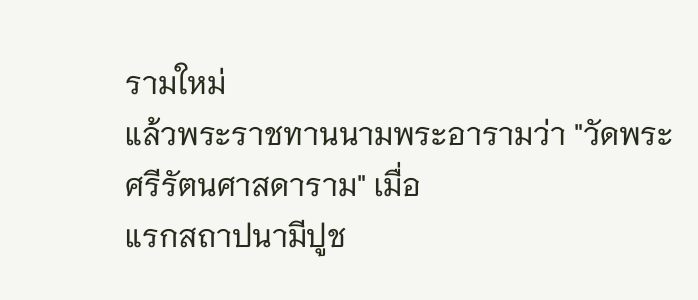รามใหม่
แล้วพระราชทานนามพระอารามว่า "วัดพระศรีรัตนศาสดาราม" เมื่อ
แรกสถาปนามีปูช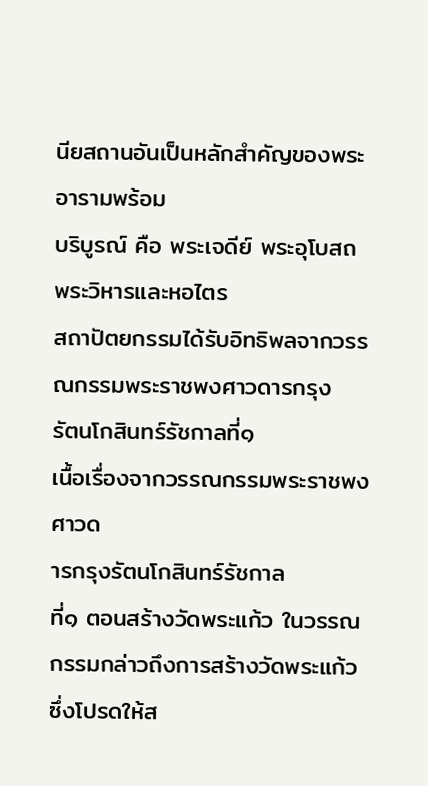นียสถานอันเป็นหลักสำคัญของพระอารามพร้อม
บริบูรณ์ คือ พระเจดีย์ พระอุโบสถ พระวิหารและหอไตร
สถาปัตยกรรมได้รับอิทธิพลจากวรรณกรรมพระราชพงศาวดารกรุง
รัตนโกสินทร์รัชกาลที่๑
เนื้อเรื่องจากวรรณกรรมพระราชพงศาวด
ารกรุงรัตนโกสินทร์รัชกาล
ที่๑ ตอนสร้างวัดพระแก้ว ในวรรณกรรมกล่าวถึงการสร้างวัดพระแก้ว
ซึ่งโปรดให้ส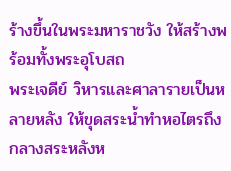ร้างขึ้นในพระมหาราชวัง ให้สร้างพร้อมทั้งพระอุโบสถ
พระเจดีย์ วิหารและศาลารายเป็นหลายหลัง ให้ขุดสระน้ำทำหอไตรถึง
กลางสระหลังห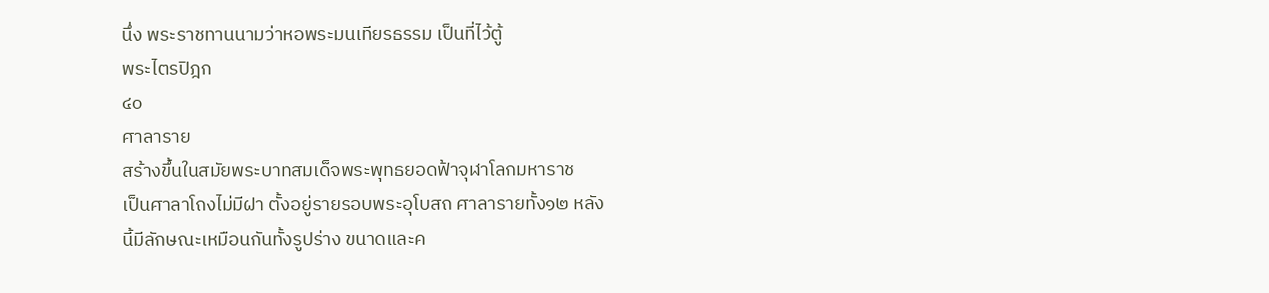นึ่ง พระราชทานนามว่าหอพระมนเทียรธรรม เป็นที่ไว้ตู้
พระไตรปิฎก
๔๐
ศาลาราย
สร้างขึ้นในสมัยพระบาทสมเด็จพระพุทธยอดฟ้าจุฬาโลกมหาราช
เป็นศาลาโถงไม่มีฝา ตั้งอยู่รายรอบพระอุโบสถ ศาลารายทั้ง๑๒ หลัง
นี้มีลักษณะเหมือนกันทั้งรูปร่าง ขนาดและค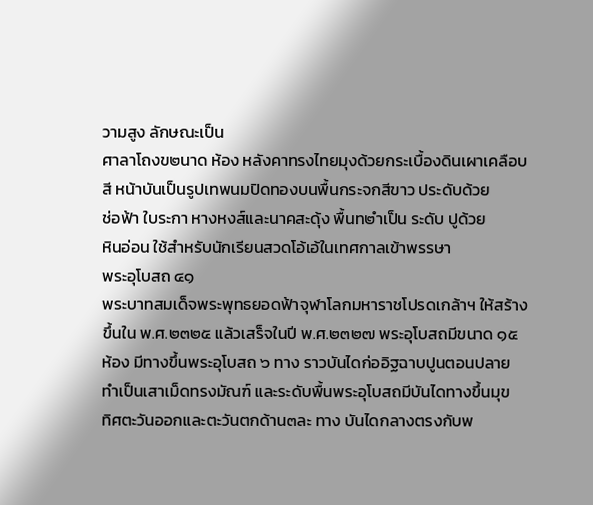วามสูง ลักษณะเป็น
ศาลาโถงข๒นาด ห้อง หลังคาทรงไทยมุงด้วยกระเบื้องดินเผาเคลือบ
สี หน้าบันเป็นรูปเทพนมปิดทองบนพื้นกระจกสีขาว ประดับด้วย
ช่อฟ้า ใบระกา หางหงส์และนาคสะดุ้ง พื้นท๒ำเป็น ระดับ ปูด้วย
หินอ่อน ใช้สำหรับนักเรียนสวดโอ้เอ้ในเทศกาลเข้าพรรษา
พระอุโบสถ ๔๑
พระบาทสมเด็จพระพุทธยอดฟ้าจุฬาโลกมหาราชโปรดเกล้าฯ ให้สร้าง
ขึ้นใน พ.ศ.๒๓๒๕ แล้วเสร็จในปี พ.ศ.๒๓๒๗ พระอุโบสถมีขนาด ๑๕
ห้อง มีทางขึ้นพระอุโบสถ ๖ ทาง ราวบันไดก่ออิฐฉาบปูนตอนปลาย
ทำเป็นเสาเม็ดทรงมัณฑ์ และระดับพื้นพระอุโบสถมีบันไดทางขึ้นมุข
ทิศตะวันออกและตะวันตกด้าน๓ละ ทาง บันไดกลางตรงกับพ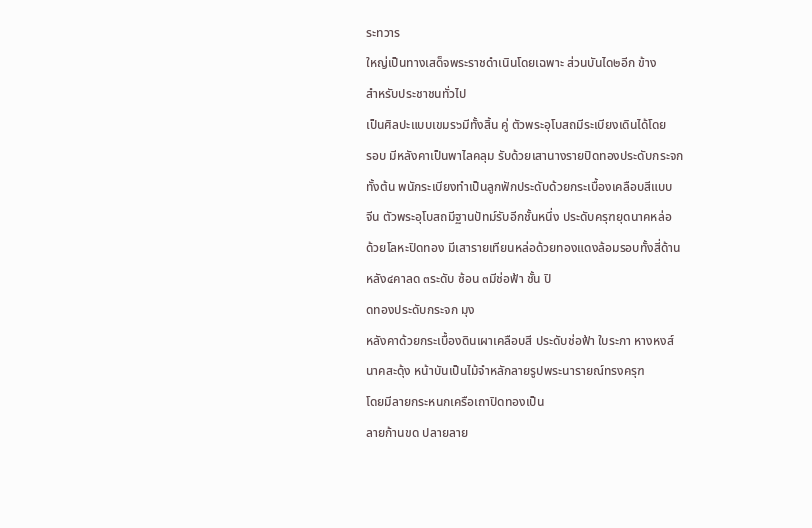ระทวาร
ใหญ่เป็นทางเสด็จพระราชดำเนินโดยเฉพาะ ส่วนบันได๒อีก ข้าง
สำหรับประชาชนทั่วไป
เป็นศิลปะแบบเขมร๖มีทั้งสิ้น คู่ ตัวพระอุโบสถมีระเบียงเดินได้โดย
รอบ มีหลังคาเป็นพาไลคลุม รับด้วยเสานางรายปิดทองประดับกระจก
ทั้งต้น พนักระเบียงทำเป็นลูกฟักประดับด้วยกระเบื้องเคลือบสีแบบ
จีน ตัวพระอุโบสถมีฐานปัทม์รับอีกชั้นหนึ่ง ประดับครุฑยุดนาคหล่อ
ด้วยโลหะปิดทอง มีเสารายเทียนหล่อด้วยทองแดงล้อมรอบทั้งสี่ด้าน
หลัง๔คาลด ๓ระดับ ซ้อน ๓มีช่อฟ้า ชั้น ปิ
ดทองประดับกระจก มุง
หลังคาด้วยกระเบื้องดินเผาเคลือบสี ประดับช่อฟ้า ใบระกา หางหงส์
นาคสะดุ้ง หน้าบันเป็นไม้จำหลักลายรูปพระนารายณ์ทรงครุฑ
โดยมีลายกระหนกเครือเถาปิดทองเป็น
ลายก้านขด ปลายลาย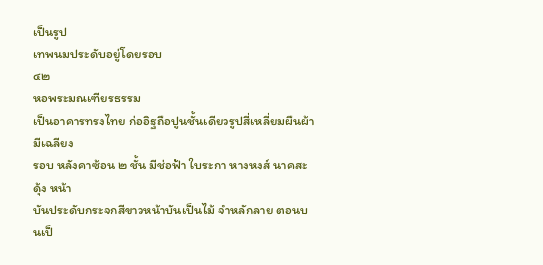เป็นรูป
เทพนมประดับอยู่โดยรอบ
๔๒
หอพระมณเฑียรธรรม
เป็นอาคารทรงไทย ก่ออิฐถือปูนชั้นเดียวรูปสี่เหลี่ยมผืนผ้า มีเฉลียง
รอบ หลังคาซ้อน ๒ ชั้น มีช่อฟ้า ใบระกา หางหงส์ นาคสะดุ้ง หน้า
บันประดับกระจกสีขาวหน้าบันเป็นไม้ จำหลักลาย ตอนบนเป็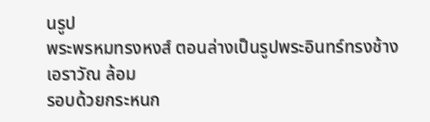นรูป
พระพรหมทรงหงส์ ตอนล่างเป็นรูปพระอินทร์ทรงช้างเอราวัณ ล้อม
รอบด้วยกระหนก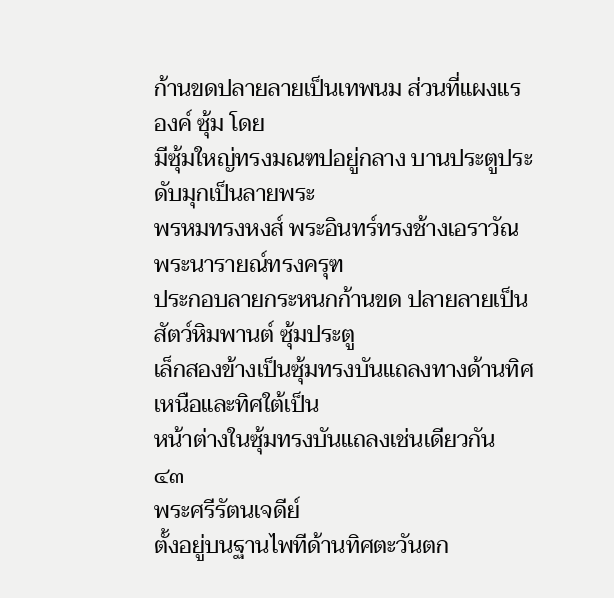ก้านขดปลายลายเป็นเทพนม ส่วนที่แผงแร
องค์ ซุ้ม โดย
มีซุ้มใหญ่ทรงมณฑปอยู่กลาง บานประตูประดับมุกเป็นลายพระ
พรหมทรงหงส์ พระอินทร์ทรงช้างเอราวัณ พระนารายณ์ทรงครุฑ
ประกอบลายกระหนกก้านขด ปลายลายเป็นสัตว์หิมพานต์ ซุ้มประตู
เล็กสองข้างเป็นซุ้มทรงบันแถลงทางด้านทิศเหนือและทิศใต้เป็น
หน้าต่างในซุ้มทรงบันแถลงเช่นเดียวกัน
๔๓
พระศรีรัตนเจดีย์
ตั้งอยู่บนฐานไพทีด้านทิศตะวันตก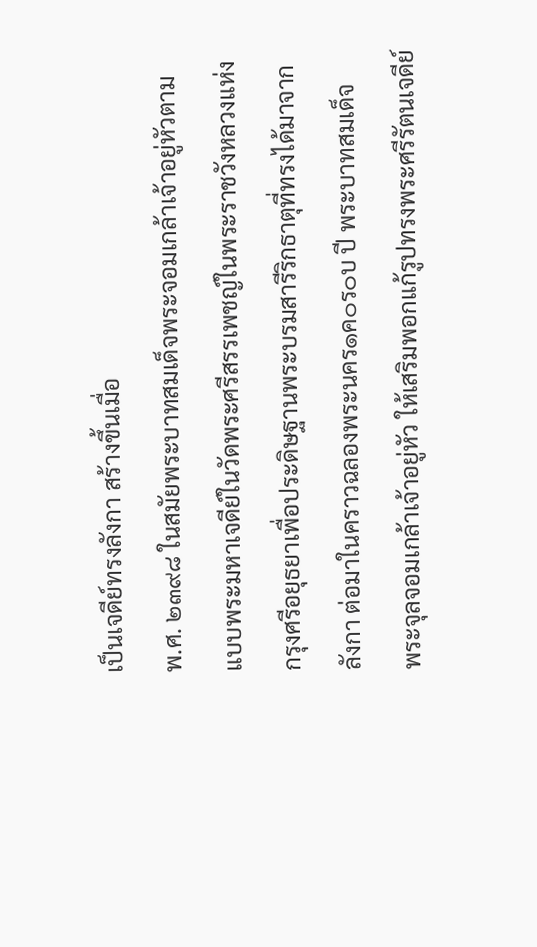เป็นเจดีย์ทรงลังกา สร้างขึ้นเมื่อ
พ.ศ. ๒๓๙๘ ในสมัยพระบาทสมเด็จพระจอมเกล้าเจ้าอยู่หัวตาม
แบบพระมหาเจดีย์ในวัดพระศรีสรรเพชญ์ในพระราชวังหลวงแห่ง
กรุงศรีอยุธยาเพื่อประดิษฐานพระบรมสารีริกธาตุที่ทรงได้มาจาก
ลังกา ต่อมาในคราวฉลองพระนคร๑ค๐ร๐บ ปี พระบาทสมเด็จ
พระจุลจอมเกล้าเจ้าอยู่หัว ให้เสริมพอกแก้รูปทรงพระศรีรัตนเจดีย์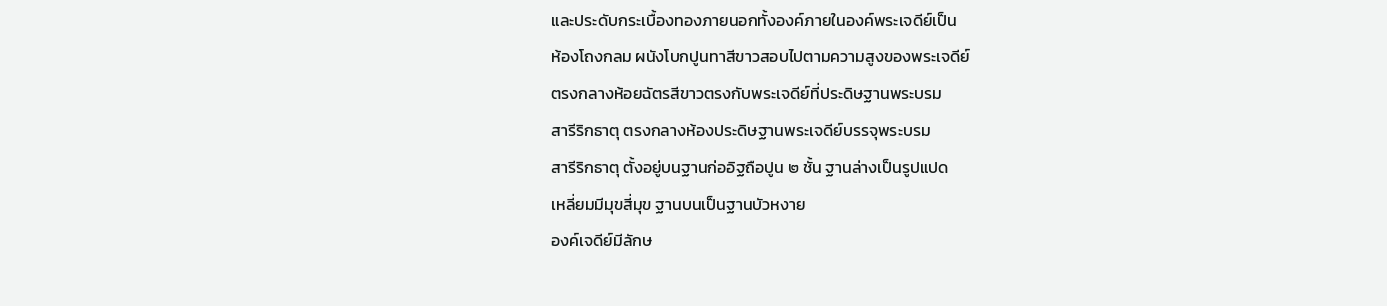และประดับกระเบื้องทองภายนอกทั้งองค์ภายในองค์พระเจดีย์เป็น
ห้องโถงกลม ผนังโบกปูนทาสีขาวสอบไปตามความสูงของพระเจดีย์
ตรงกลางห้อยฉัตรสีขาวตรงกับพระเจดีย์ที่ประดิษฐานพระบรม
สารีริกธาตุ ตรงกลางห้องประดิษฐานพระเจดีย์บรรจุพระบรม
สารีริกธาตุ ตั้งอยู่บนฐานก่ออิฐถือปูน ๒ ชั้น ฐานล่างเป็นรูปแปด
เหลี่ยมมีมุขสี่มุข ฐานบนเป็นฐานบัวหงาย
องค์เจดีย์มีลักษ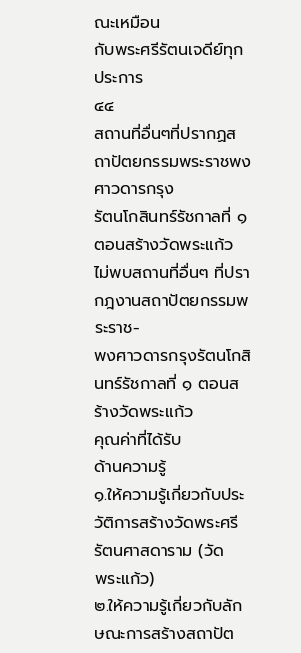ณะเหมือน
กับพระศรีรัตนเจดีย์ทุกประการ
๔๔
สถานที่อื่นๆที่ปรากฏสถาปัตยกรรมพระราชพงศาวดารกรุง
รัตนโกสินทร์รัชกาลที่ ๑ ตอนสร้างวัดพระแก้ว
ไม่พบสถานที่อื่นๆ ที่ปรากฎงานสถาปัตยกรรมพระราช-
พงศาวดารกรุงรัตนโกสินทร์รัชกาลที่ ๑ ตอนสร้างวัดพระแก้ว
คุณค่าที่ได้รับ
ด้านความรู้
๑.ให้ความรู้เกี่ยวกับประวัติการสร้างวัดพระศรีรัตนศาสดาราม (วัด
พระแก้ว)
๒.ให้ความรู้เกี่ยวกับลักษณะการสร้างสถาปัต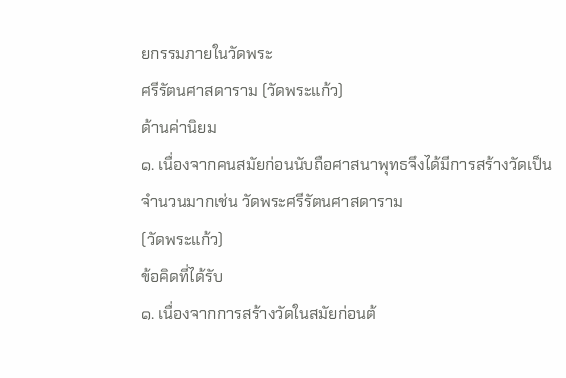ยกรรมภายในวัดพระ
ศรีรัตนศาสดาราม (วัดพระแก้ว)
ด้านค่านิยม
๑. เนื่องจากคนสมัยก่อนนับถือศาสนาพุทธจึงได้มีการสร้างวัดเป็น
จำนวนมากเช่น วัดพระศรีรัตนศาสดาราม
(วัดพระแก้ว)
ข้อคิดที่ได้รับ
๑. เนื่องจากการสร้างวัดในสมัยก่อนต้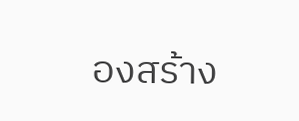องสร้าง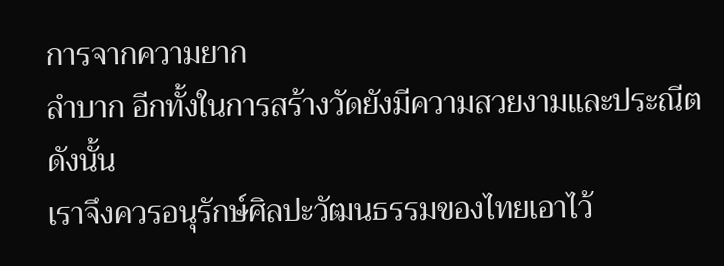การจากความยาก
ลำบาก อีกทั้งในการสร้างวัดยังมีความสวยงามและประณีต ดังนั้น
เราจึงควรอนุรักษ์ศิลปะวัฒนธรรมของไทยเอาไว้